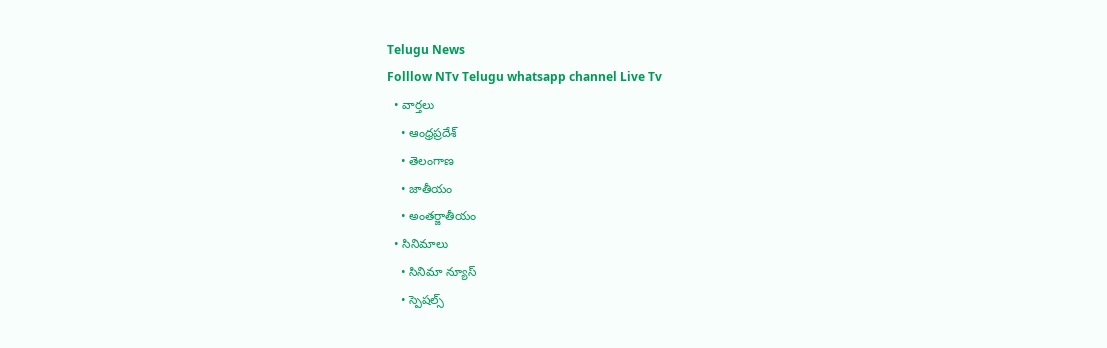Telugu News
Folllow NTv Telugu whatsapp channel Live Tv
  • వార్తలు
    • ఆంధ్రప్రదేశ్
    • తెలంగాణ
    • జాతీయం
    • అంతర్జాతీయం
  • సినిమాలు
    • సినిమా న్యూస్
    • స్పెషల్స్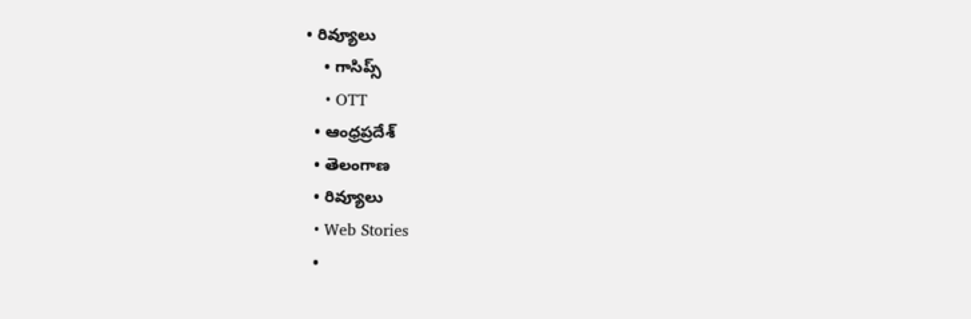• రివ్యూలు
    • గాసిప్స్
    • OTT
  • ఆంధ్రప్రదేశ్
  • తెలంగాణ
  • రివ్యూలు
  • Web Stories
  •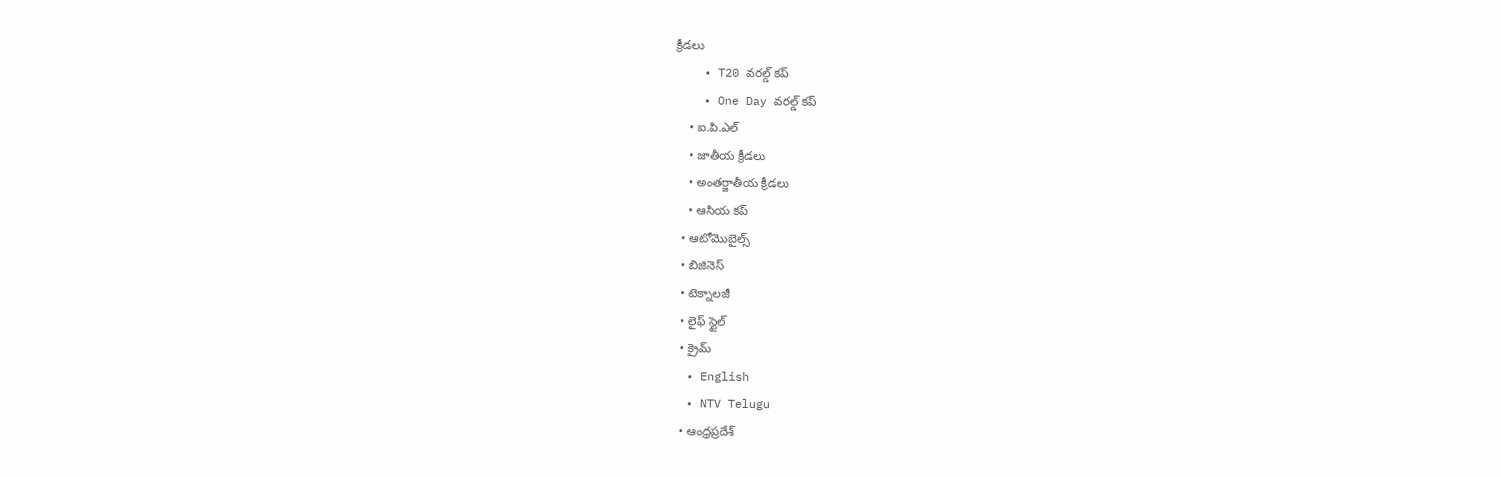క్రీడలు
    • T20 వరల్డ్ కప్
    • One Day వరల్డ్ కప్
    • ఐ.పి.ఎల్
    • జాతీయ క్రీడలు
    • అంతర్జాతీయ క్రీడలు
    • ఆసియ కప్
  • ఆటోమొబైల్స్
  • బిజినెస్‌
  • టెక్నాలజీ
  • లైఫ్ స్టైల్
  • క్రైమ్
  • English
  • NTV Telugu
  • ఆంధ్రప్రదేశ్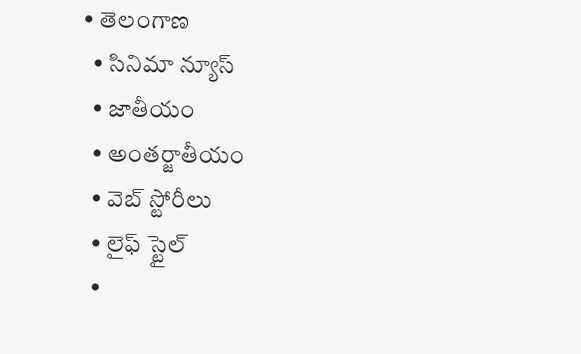• తెలంగాణ
  • సినిమా న్యూస్
  • జాతీయం
  • అంతర్జాతీయం
  • వెబ్ స్టోరీలు
  • లైఫ్ స్టైల్
  •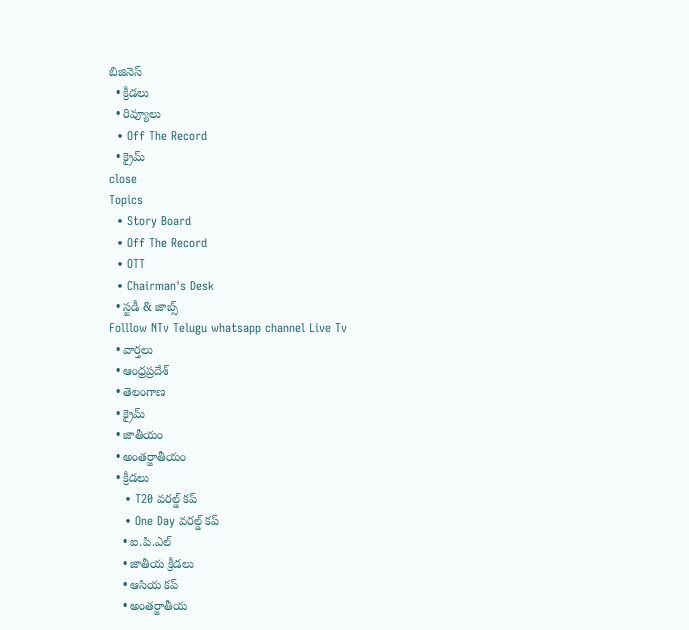బిజినెస్‌
  • క్రీడలు
  • రివ్యూలు
  • Off The Record
  • క్రైమ్
close
Topics
  • Story Board
  • Off The Record
  • OTT
  • Chairman's Desk
  • స్టడీ & జాబ్స్
Folllow NTv Telugu whatsapp channel Live Tv
  • వార్తలు
  • ఆంధ్రప్రదేశ్
  • తెలంగాణ
  • క్రైమ్
  • జాతీయం
  • అంతర్జాతీయం
  • క్రీడలు
    • T20 వరల్డ్ కప్
    • One Day వరల్డ్ కప్
    • ఐ.పి.ఎల్
    • జాతీయ క్రీడలు
    • ఆసియ కప్
    • అంతర్జాతీయ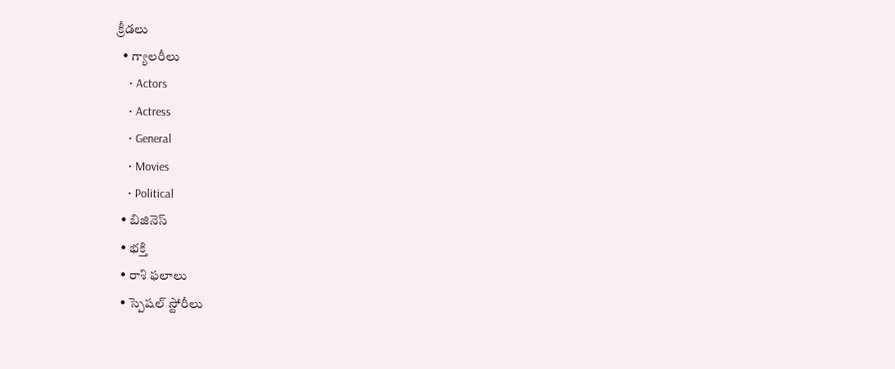క్రీడలు
  • గ్యాలరీలు
    • Actors
    • Actress
    • General
    • Movies
    • Political
  • బిజినెస్‌
  • భక్తి
  • రాశి ఫలాలు
  • స్పెషల్‌ స్టోరీలు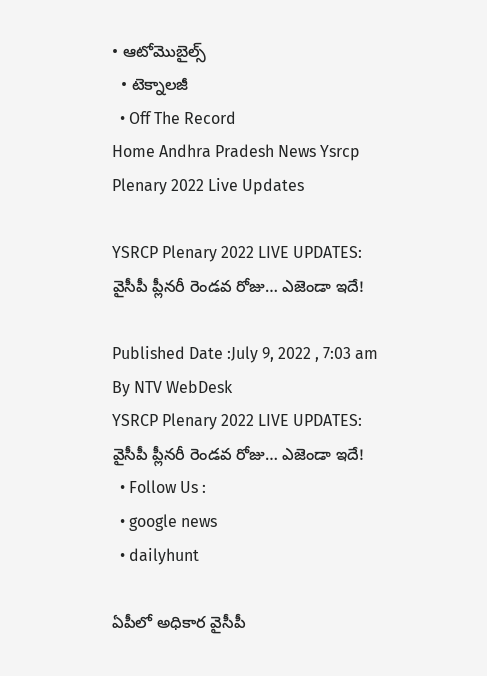• ఆటోమొబైల్స్
  • టెక్నాలజీ
  • Off The Record
Home Andhra Pradesh News Ysrcp Plenary 2022 Live Updates

YSRCP Plenary 2022 LIVE UPDATES: వైసీపీ ప్లీనరీ రెండవ రోజు… ఎజెండా ఇదే!

Published Date :July 9, 2022 , 7:03 am
By NTV WebDesk
YSRCP Plenary 2022 LIVE UPDATES: వైసీపీ ప్లీనరీ రెండవ రోజు… ఎజెండా ఇదే!
  • Follow Us :
  • google news
  • dailyhunt

ఏపీలో అధికార వైసీపీ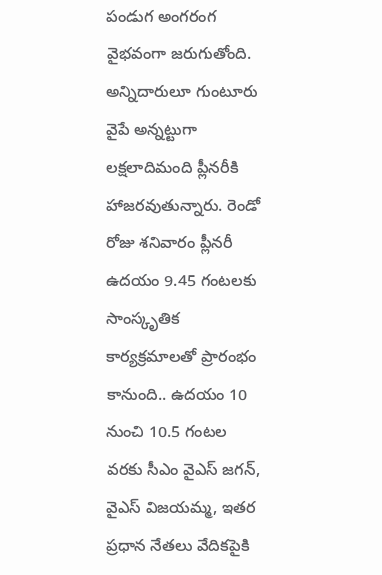పండుగ అంగరంగ వైభవంగా జరుగుతోంది. అన్నిదారులూ గుంటూరు వైపే అన్నట్టుగా లక్షలాదిమంది ప్లీనరీకి హాజరవుతున్నారు. రెండో రోజు శనివారం ప్లీనరీ ఉదయం 9.45 గంటలకు సాంస్కృతిక కార్యక్రమాలతో ప్రారంభం కానుంది.. ఉదయం 10 నుంచి 10.5 గంటల వరకు సీఎం వైఎస్‌ జగన్‌, వైఎస్‌ విజయమ్మ, ఇతర ప్రధాన నేతలు వేదికపైకి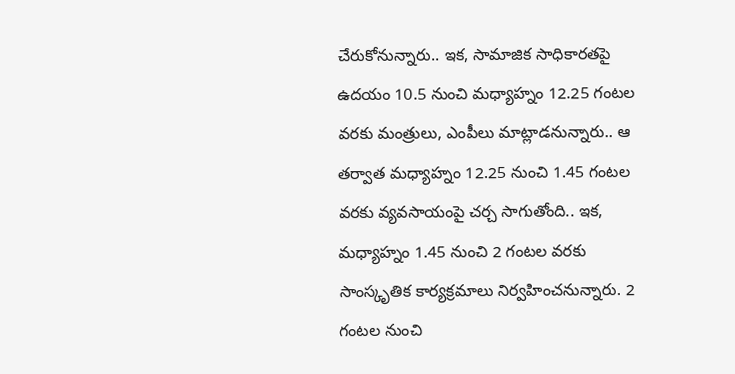చేరుకోనున్నారు.. ఇక, సామాజిక సాధికారతపై ఉదయం 10.5 నుంచి మధ్యాహ్నం 12.25 గంటల వరకు మంత్రులు, ఎంపీలు మాట్లాడనున్నారు.. ఆ తర్వాత మధ్యాహ్నం 12.25 నుంచి 1.45 గంటల వరకు వ్యవసాయంపై చర్చ సాగుతోంది.. ఇక, మధ్యాహ్నం 1.45 నుంచి 2 గంటల వరకు సాంస్కృతిక కార్యక్రమాలు నిర్వహించనున్నారు. 2 గంటల నుంచి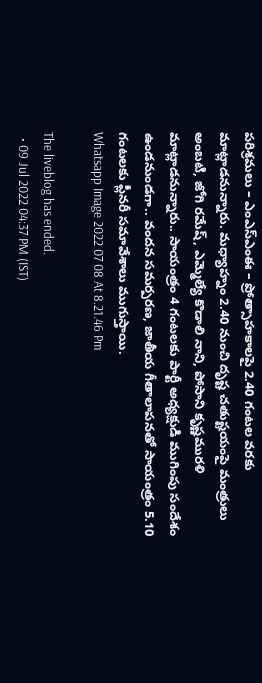పరిశ్రమలు – ఎంఎస్ఎంఈ – ప్రోత్సాహకాలపై 2.40 గంటల వరకు మాట్లాడనున్నారు. మధ్యాహ్నం 2.40 నుంచి దృష్ట చతుష్టయంపై మంత్రులు అంబటి, జోగి రమేష్, ఎమ్మెల్యే కొడాలి నాని, పోసాని కృష్ణమురళి మాట్లాడనున్నారు.. సాయంత్రం 4 గంటలకు పార్టీ అధ్యక్షుడి ముగింపు సందేశం ఉండనుండగా.. వందన సమర్పరణ, జాతీయ గీతాలాపనతో సాయంత్రం 5.10 గంటలకు ప్లీనరీ సమావేశాలు ముగుస్తాయి.
Whatsapp Image 2022 07 08 At 8.21.46 Pm

The liveblog has ended.
  • 09 Jul 2022 04:37 PM (IST)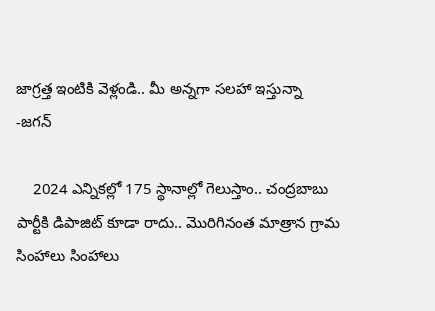జాగ్రత్త ఇంటికి వెళ్లండి.. మీ అన్నగా సలహా ఇస్తున్నా -జగన్‌

    2024 ఎన్నికల్లో 175 స్థానాల్లో గెలుస్తాం.. చంద్రబాబు పార్టీకి డిపాజిట్ కూడా రాదు.. మొరిగినంత మాత్రాన గ్రామ సింహాలు సింహాలు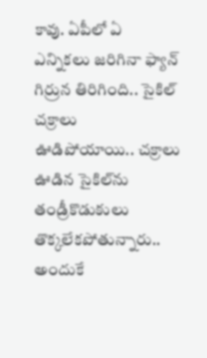కావు. ఏపీలో ఏ ఎన్నికలు జరిగినా ఫ్యాన్ గిర్రున తిరిగింది.. సైకిల్ చక్రాలు ఊడిపోయాయి.. చక్రాలు ఊడిన సైకిల్‌ను తండ్రీకొడుకులు తొక్కలేకపోతున్నారు.. అందుకే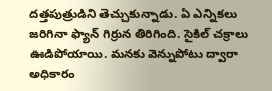దత్తపుత్రుడిని తెచ్చుకున్నాడు. ఏ ఎన్నికలు జరిగినా ఫ్యాన్‌ గిర్రున తిరిగింది. సైకిల్‌ చక్రాలు ఊడిపోయాయి. మనకు వెన్నుపోటు ద్వారా అధికారం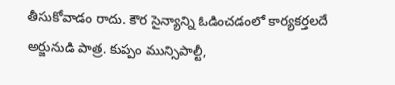తీసుకోవాడం రాదు. కౌర సైన్యాన్ని ఓడించడంలో కార్యకర్తలదే అర్జునుడి పాత్ర. కుప్పం మున్సిపాల్టీ,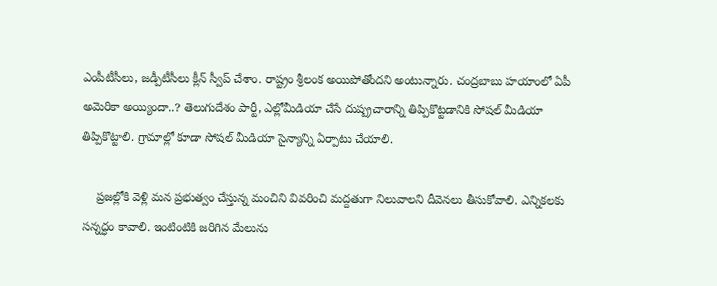ఎంపీటీసీలు, జడ్పీటీసీలు క్లీన్‌ స్వీప్‌ చేశాం. రాష్ట్రం శ్రీలంక అయిపోతోందని అంటున్నారు. చంద్రబాబు హయాంలో ఏపీ అమెరికా అయ్యిందా..? తెలుగుదేశం పార్టీ, ఎల్లోమీడియా చేసే దుష్ప్రచారాన్ని తిప్పికొట్టడానికి సోషల్‌ మీడియా తిప్పికొట్టాలి. గ్రామాల్లో కూడా సోషల్‌ మీడియా సైన్యాన్ని ఏర్పాటు చేయాలి.

    ప్రజల్లోకి వెళ్లి మన ప్రభుత్వం చేస్తున్న మంచిని వివరించి మద్దతుగా నిలువాలని దీవెనలు తీసుకోవాలి. ఎన్నికలకు సన్నద్ధం కావాలి. ఇంటింటికి జరిగిన మేలును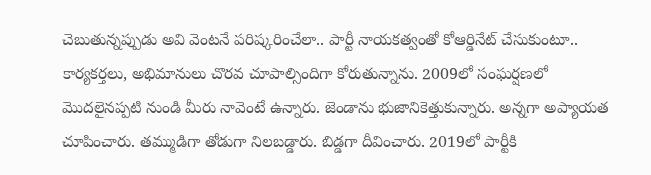చెబుతున్నప్పుడు అవి వెంటనే పరిష్కరించేలా.. పార్టీ నాయకత్వంతో కోఆర్డినేట్‌ చేసుకుంటూ.. కార్యకర్తలు, అభిమానులు చొరవ చూపాల్సిందిగా కోరుతున్నాను. 2009లో సంఘర్షణలో మొదలైనప్పటి నుండి మీరు నావెంటే ఉన్నారు. జెండాను భుజానికెత్తుకున్నారు. అన్నగా అప్యాయత చూపించారు. తమ్ముడిగా తోడుగా నిలబడ్డారు. బిడ్డగా దీవించారు. 2019లో పార్టీకి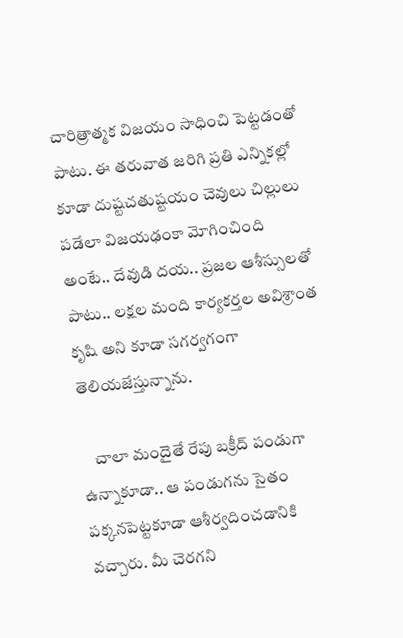చారిత్రాత్మక విజయం సాధించి పెట్టడంతో పాటు. ఈ తరువాత జరిగి ప్రతి ఎన్నికల్లో కూడా దుష్టచతుష్టయం చెవులు చిల్లులు పడేలా విజయఢంకా మోగించింది అంటే.. దేవుడి దయ.. ప్రజల ఆశీస్సులతో పాటు.. లక్షల మంది కార్యకర్తల అవిశ్రాంత కృషి అని కూడా సగర్వగంగా తెలియజేస్తున్నాను.

    చాలా మందైతే రేపు బక్రీద్‌ పండుగా ఉన్నాకూడా.. ఆ పండుగను సైతం పక్కనపెట్టకూడా ఆశీర్వదించడానికి వచ్చారు. మీ చెరగని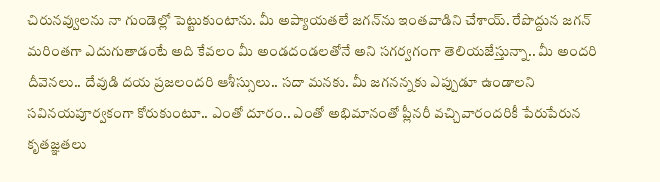చిరునవ్వులను నా గుండెల్లో పెట్టుకుంటాను. మీ అప్యాయతలే జగన్‌ను ఇంతవాడిని చేశాయ్‌. రేపొద్దున జగన్‌ మరింతగా ఎదుగుతాడంటే అది కేవలం మీ అండదండలతోనే అని సగర్వగంగా తెలియజేస్తున్నా.. మీ అందరి దీవెనలు.. దేవుడి దయ ప్రజలందరి ఆశీస్సులు.. సదా మనకు. మీ జగనన్నకు ఎప్పుడూ ఉండాలని సవినయపూర్వకంగా కోరుకుంటూ.. ఎంతో దూరం.. ఎంతో అభిమానంతో ప్లీనరీ వచ్చివారందరికీ పేరుపేరున కృతజ్ఞతలు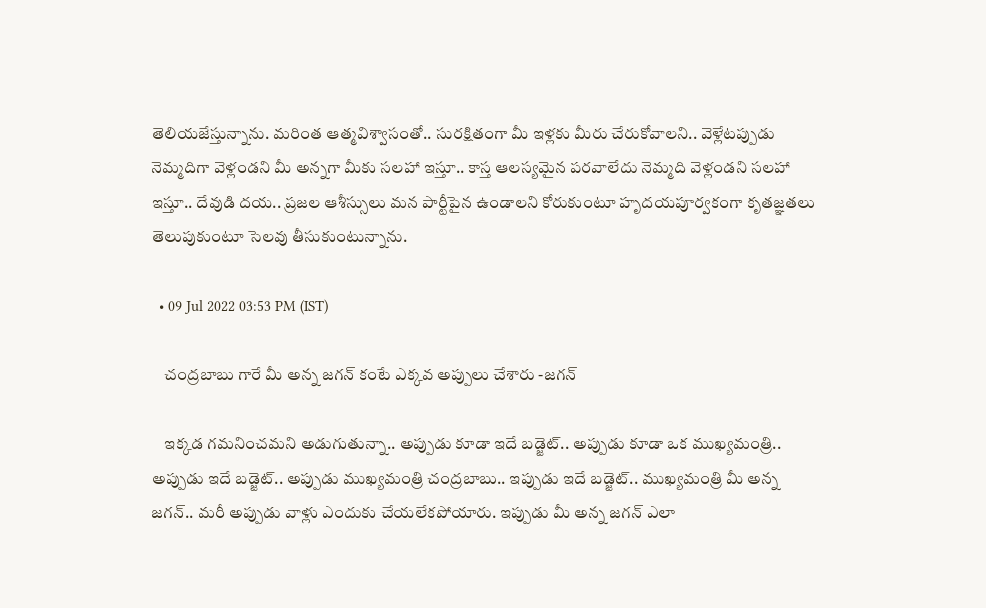తెలియజేస్తున్నాను. మరింత ఆత్మవిశ్వాసంతో.. సురక్షితంగా మీ ఇళ్లకు మీరు చేరుకోవాలని.. వెళ్లేటప్పుడు నెమ్మదిగా వెళ్లండని మీ అన్నగా మీకు సలహా ఇస్తూ.. కాస్త ఆలస్యమైన పరవాలేదు నెమ్మది వెళ్లండని సలహా ఇస్తూ.. దేవుడి దయ.. ప్రజల ఆశీస్సులు మన పార్టీపైన ఉండాలని కోరుకుంటూ హృదయపూర్వకంగా కృతజ్ఞతలు తెలుపుకుంటూ సెలవు తీసుకుంటున్నాను.

  • 09 Jul 2022 03:53 PM (IST)

    చంద్రబాబు గారే మీ అన్న జగన్‌ కంటే ఎక్కవ అప్పులు చేశారు -జగన్‌

    ఇక్కడ గమనించమని అడుగుతున్నా.. అప్పుడు కూడా ఇదే బడ్జెట్‌.. అప్పుడు కూడా ఒక ముఖ్యమంత్రి.. అప్పుడు ఇదే బడ్జెట్‌.. అప్పుడు ముఖ్యమంత్రి చంద్రబాబు.. ఇప్పుడు ఇదే బడ్జెట్‌.. ముఖ్యమంత్రి మీ అన్న జగన్‌.. మరీ అప్పుడు వాళ్లు ఎందుకు చేయలేకపోయారు. ఇప్పుడు మీ అన్న జగన్‌ ఎలా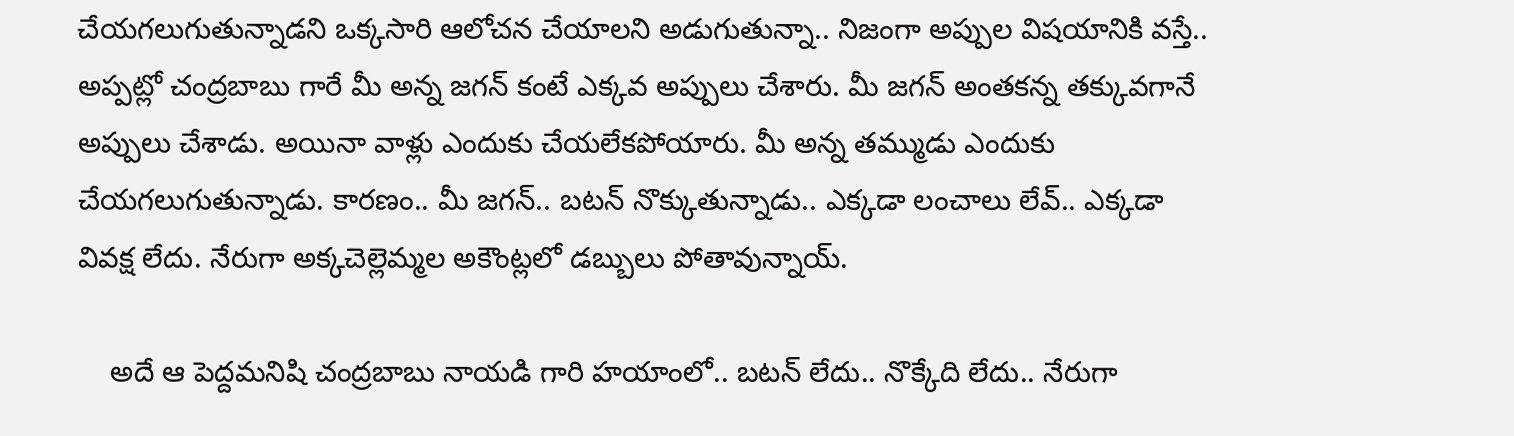చేయగలుగుతున్నాడని ఒక్కసారి ఆలోచన చేయాలని అడుగుతున్నా.. నిజంగా అప్పుల విషయానికి వస్తే.. అప్పట్లో చంద్రబాబు గారే మీ అన్న జగన్‌ కంటే ఎక్కవ అప్పులు చేశారు. మీ జగన్‌ అంతకన్న తక్కువగానే అప్పులు చేశాడు. అయినా వాళ్లు ఎందుకు చేయలేకపోయారు. మీ అన్న తమ్ముడు ఎందుకు చేయగలుగుతున్నాడు. కారణం.. మీ జగన్‌.. బటన్‌ నొక్కుతున్నాడు.. ఎక్కడా లంచాలు లేవ్‌.. ఎక్కడా వివక్ష లేదు. నేరుగా అక్కచెల్లెమ్మల అకౌంట్లలో డబ్బులు పోతావున్నాయ్‌.

    అదే ఆ పెద్దమనిషి చంద్రబాబు నాయడి గారి హయాంలో.. బటన్‌ లేదు.. నొక్కేది లేదు.. నేరుగా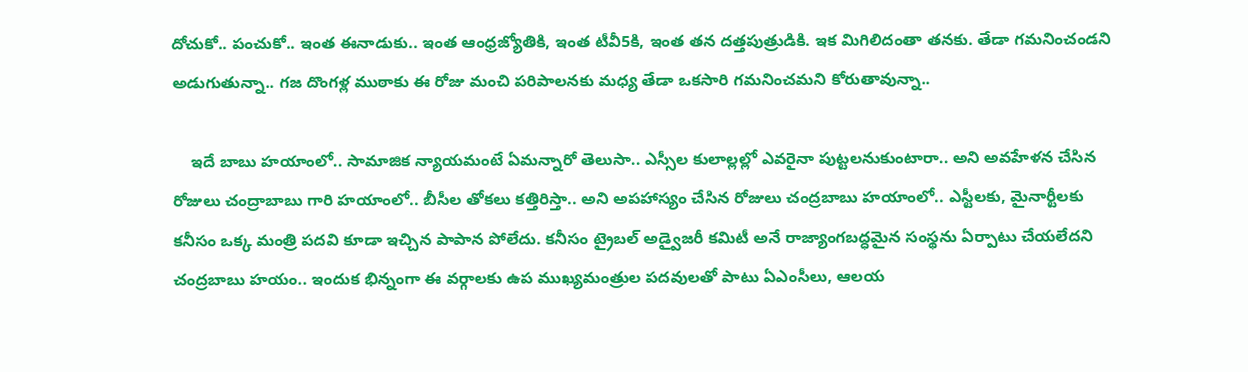దోచుకో.. పంచుకో.. ఇంత ఈనాడుకు.. ఇంత ఆంధ్రజ్యోతికి, ఇంత టీవీ5కి, ఇంత తన దత్తపుత్రుడికి. ఇక మిగిలిదంతా తనకు. తేడా గమనించండని అడుగుతున్నా.. గజ దొంగళ్ల ముఠాకు ఈ రోజు మంచి పరిపాలనకు మధ్య తేడా ఒకసారి గమనించమని కోరుతావున్నా..

    ఇదే బాబు హయాంలో.. సామాజిక న్యాయమంటే ఏమన్నారో తెలుసా.. ఎస్సీల కులాల్లల్లో ఎవరైనా పుట్టలనుకుంటారా.. అని అవహేళన చేసిన రోజులు చంద్రాబాబు గారి హయాంలో.. బీసీల తోకలు కత్తిరిస్తా.. అని అపహాస్యం చేసిన రోజులు చంద్రబాబు హయాంలో.. ఎస్టీలకు, మైనార్టీలకు కనీసం ఒక్క మంత్రి పదవి కూడా ఇచ్చిన పాపాన పోలేదు. కనీసం ట్రైబల్‌ అడ్వైజరీ కమిటీ అనే రాజ్యాంగబద్ధమైన సంస్థను ఏర్పాటు చేయలేదని చంద్రబాబు హయం.. ఇందుక భిన్నంగా ఈ వర్గాలకు ఉప ముఖ్యమంత్రుల పదవులతో పాటు ఏఎంసీలు, ఆలయ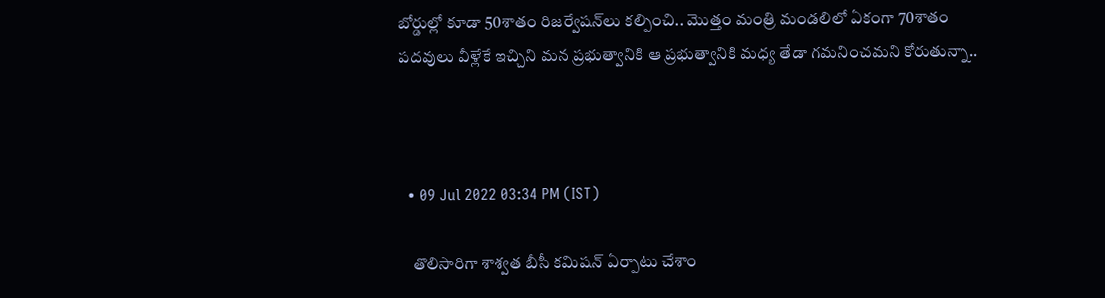బోర్డుల్లో కూడా 50శాతం రిజర్వేషన్‌లు కల్పించి.. మొత్తం మంత్రి మండలిలో ఏకంగా 70శాతం పదవులు వీళ్లేకే ఇచ్చిని మన ప్రభుత్వానికి ఆ ప్రభుత్వానికి మధ్య తేడా గమనించమని కోరుతున్నా..



  • 09 Jul 2022 03:34 PM (IST)

    తొలిసారిగా శాశ్వత బీసీ కమిషన్‌ ఏర్పాటు చేశాం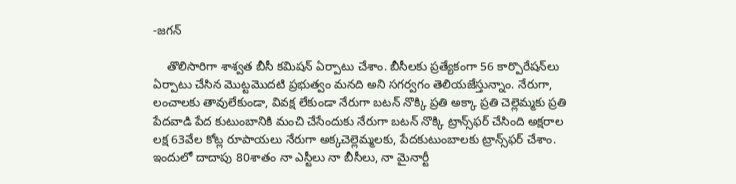-జగన్‌

    తొలిసారిగా శాశ్వత బీసీ కమిషన్‌ ఏర్పాటు చేశాం. బీసీలకు ప్రత్యేకంగా 56 కార్పొరేషన్‌లు ఏర్పాటు చేసిన మొట్టమొదటి ప్రభుత్వం మనది అని సగర్వగం తెలియజేస్తున్నాం. నేరుగా, లంచాలకు తావులేకుండా, వివక్ష లేకుండా నేరుగా బటన్‌ నొక్కి ప్రతి అక్కా ప్రతి చెల్లెమ్మకు ప్రతి పేదవాడి పేద కుటుంబానికి మంచి చేసేందుకు నేరుగా బటన్‌ నొక్కి ట్రాన్స్‌ఫర్‌ చేసింది అక్షరాల లక్ష 63వేల కోట్ల రూపాయలు నేరుగా అక్కచెల్లెమ్మలకు, పేదకుటుంబాలకు ట్రాన్స్‌ఫర్‌ చేశాం. ఇందులో దాదాపు 80శాతం నా ఎస్టీలు నా బీసీలు, నా మైనార్టీ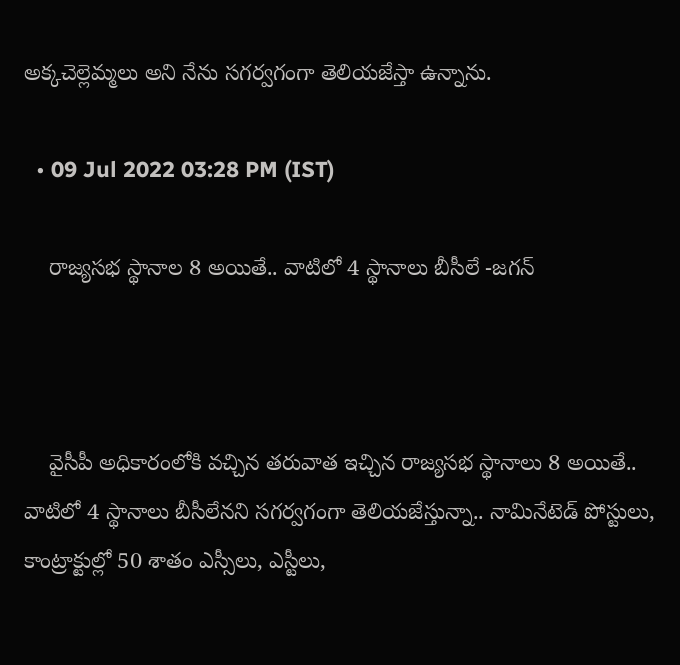అక్కచెల్లెమ్మలు అని నేను సగర్వగంగా తెలియజేస్తా ఉన్నాను.

  • 09 Jul 2022 03:28 PM (IST)

    రాజ్యసభ స్థానాల 8 అయితే.. వాటిలో 4 స్థానాలు బీసీలే -జగన్‌



    వైసీపీ అధికారంలోకి వచ్చిన తరువాత ఇచ్చిన రాజ్యసభ స్థానాలు 8 అయితే.. వాటిలో 4 స్థానాలు బీసీలేనని సగర్వగంగా తెలియజేస్తున్నా.. నామినేటెడ్‌ పోస్టులు, కాంట్రాక్టుల్లో 50 శాతం ఎస్సీలు, ఎస్టీలు,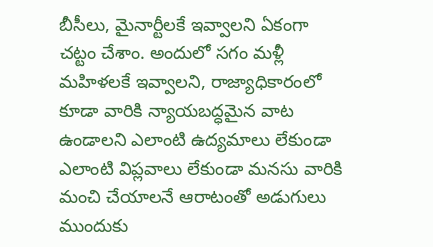బీసీలు, మైనార్టీలకే ఇవ్వాలని ఏకంగా చట్టం చేశాం. అందులో సగం మళ్లీ మహిళలకే ఇవ్వాలని, రాజ్యాధికారంలో కూడా వారికి న్యాయబద్ధమైన వాట ఉండాలని ఎలాంటి ఉద్యమాలు లేకుండా ఎలాంటి విప్లవాలు లేకుండా మనసు వారికి మంచి చేయాలనే ఆరాటంతో అడుగులు ముందుకు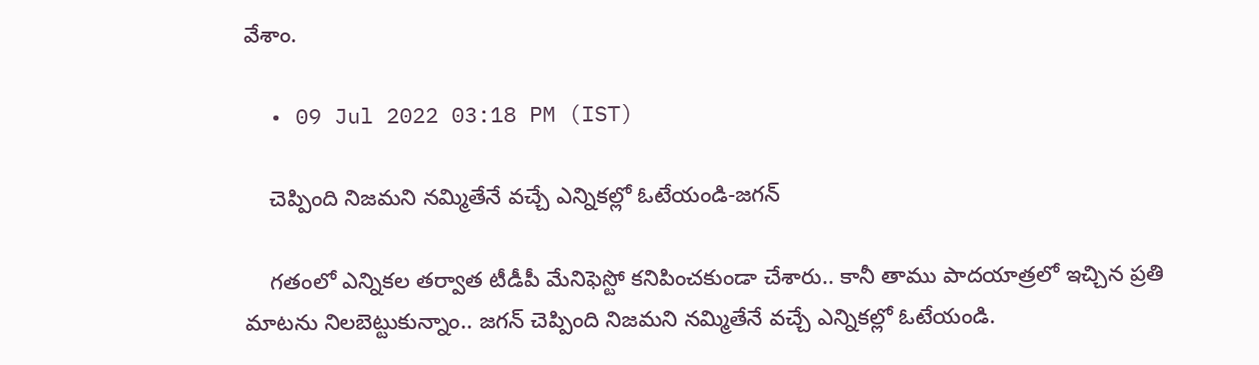వేశాం.

  • 09 Jul 2022 03:18 PM (IST)

    చెప్పింది నిజమని నమ్మితేనే వచ్చే ఎన్నికల్లో ఓటేయండి-జగన్‌

    గతంలో ఎన్నికల తర్వాత టీడీపీ మేనిఫెస్టో కనిపించకుండా చేశారు.. కానీ తాము పాదయాత్రలో ఇచ్చిన ప్రతి మాటను నిలబెట్టుకున్నాం.. జగన్ చెప్పింది నిజమని నమ్మితేనే వచ్చే ఎన్నికల్లో ఓటేయండి.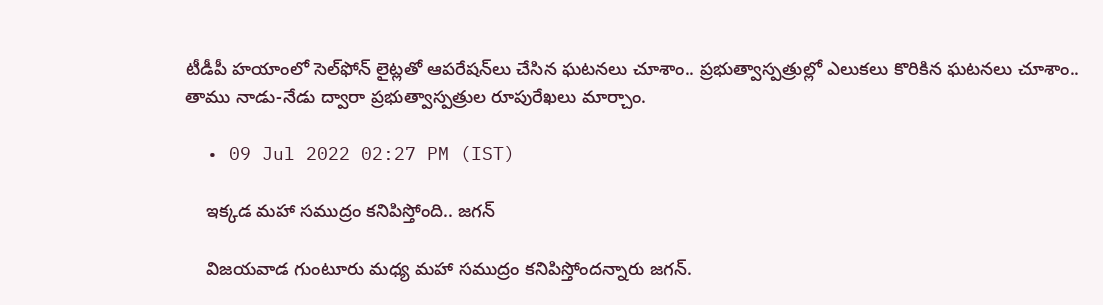టీడీపీ హయాంలో సెల్‌ఫోన్ లైట్లతో ఆపరేషన్‌లు చేసిన ఘటనలు చూశాం.. ప్రభుత్వాస్పత్రుల్లో ఎలుకలు కొరికిన ఘటనలు చూశాం.. తాము నాడు-నేడు ద్వారా ప్రభుత్వాస్పత్రుల రూపురేఖలు మార్చాం.

  • 09 Jul 2022 02:27 PM (IST)

    ఇక్కడ మహా సముద్రం కనిపిస్తోంది.. జగన్

    విజయవాడ గుంటూరు మధ్య మహా సముద్రం కనిపిస్తోందన్నారు జగన్.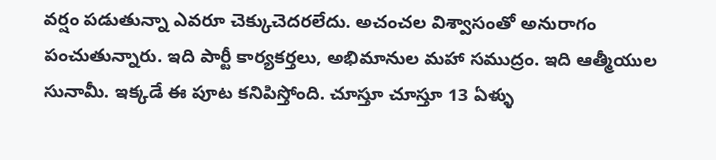వర్షం పడుతున్నా ఎవరూ చెక్కుచెదరలేదు. అచంచల విశ్వాసంతో అనురాగం పంచుతున్నారు. ఇది పార్టీ కార్యకర్తలు, అభిమానుల మహా సముద్రం. ఇది ఆత్మీయుల సునామీ. ఇక్కడే ఈ పూట కనిపిస్తోంది. చూస్తూ చూస్తూ 13 ఏళ్ళు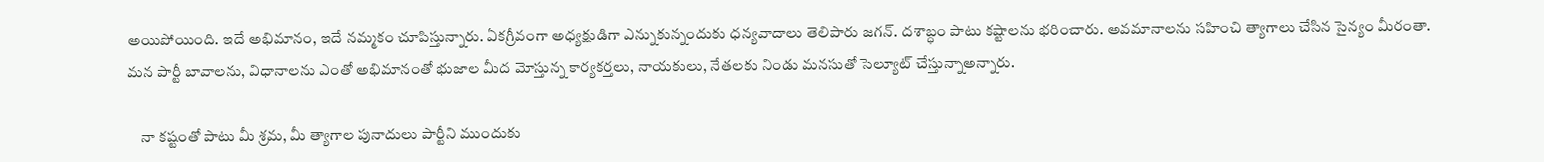అయిపోయింది. ఇదే అభిమానం, ఇదే నమ్మకం చూపిస్తున్నారు. ఏకగ్రీవంగా అధ్యక్షుడిగా ఎన్నుకున్నందుకు ధన్యవాదాలు తెలిపారు జగన్. దశాబ్ధం పాటు కష్టాలను భరించారు. అవమానాలను సహించి త్యాగాలు చేసిన సైన్యం మీరంతా. మన పార్టీ బావాలను, విధానాలను ఎంతో అభిమానంతో భుజాల మీద మోస్తున్న కార్యకర్తలు, నాయకులు, నేతలకు నిండు మనసుతో సెల్యూట్ చేస్తున్నాఅన్నారు.

    నా కష్టంతో పాటు మీ శ్రమ, మీ త్యాగాల పునాదులు పార్టీని ముందుకు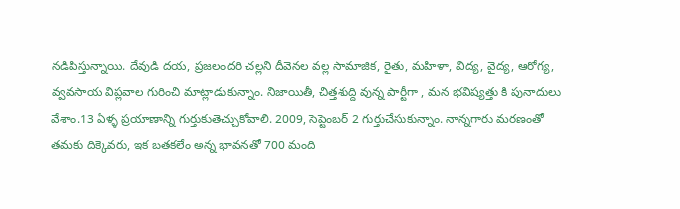నడిపిస్తున్నాయి. దేవుడి దయ, ప్రజలందరి చల్లని దీవెనల వల్ల సామాజిక, రైతు, మహిళా, విద్య, వైద్య, ఆరోగ్య, వ్వవసాయ విప్లవాల గురించి మాట్లాడుకున్నాం. నిజాయితీ, చిత్తశుద్ది వున్న పార్టీగా , మన భవిష్యత్తు కి పునాదులు వేశాం.13 ఏళ్ళ ప్రయాణాన్ని గుర్తుకుతెచ్చుకోవాలి. 2009, సెప్టెంబర్ 2 గుర్తుచేసుకున్నాం. నాన్నగారు మరణంతో తమకు దిక్కెవరు, ఇక బతకలేం అన్న భావనతో 700 మంది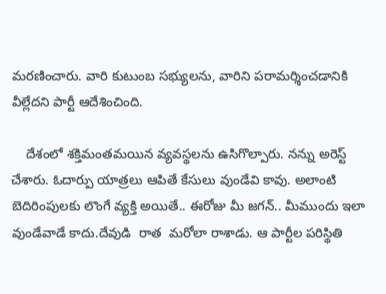మరణించారు. వారి కుటుంబ సభ్యులను, వారిని పరామర్శించడానికి వీల్లేదని పార్టీ ఆదేశించింది.

    దేశంలో శక్తిమంతమయిన వ్యవస్థలను ఉసిగొల్పారు. నన్ను అరెస్ట్ చేశారు. ఓదార్పు యాత్రలు ఆపితే కేసులు వుండేవి కావు. అలాంటి బెదిరింపులకు లొంగే వ్యక్తి అయితే.. ఈరోజు మీ జగన్.. మీముందు ఇలా వుండేవాడే కాదు.దేవుడి  రాత  మరోలా రాశాడు. ఆ పార్టీల పరిస్థితి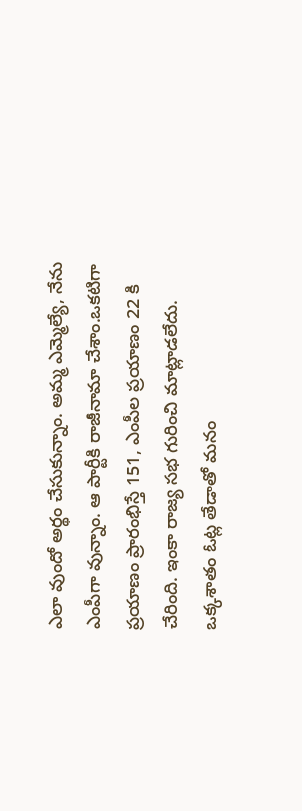ఎలా వుందో అర్థం చేసుకున్నాం. అమ్మ ఎమ్మెల్యే, నేను ఎంపీగా వున్నాం. ఆ పార్టీకి రాజీనామా చేశాం.ఒకటిగా ప్రయాణం ప్రారంభిస్తే 151, ఎంపీల ప్రయాణం 22 కి చేరింది. ఇంకా రాజ్య సభ గురించి మాట్లాడలేదు. ఒక్కశాతం ఓట్ల తేడాతో మనం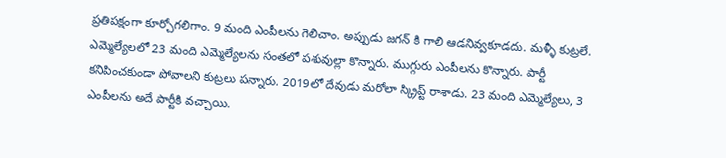ప్రతిపక్షంగా కూర్చోగలిగాం. 9 మంది ఎంపీలను గెలిచాం. అప్పుడు జగన్ కి గాలి ఆడనివ్వకూడదు. మళ్ళీ కుట్రలే. ఎమ్మెల్యేలలో 23 మంది ఎమ్మెల్యేలను సంతలో పశువుల్లా కొన్నారు. ముగ్గురు ఎంపీలను కొన్నారు. పార్టీ కనిపించకుండా పోవాలని కుట్రలు పన్నారు. 2019లో దేవుడు మరోలా స్క్రిప్ట్ రాశాడు. 23 మంది ఎమ్మెల్యేలు, 3 ఎంపీలను అదే పార్టీకి వచ్చాయి.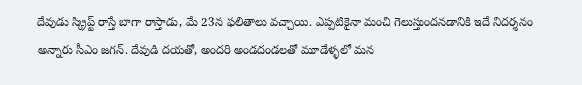దేవుడు స్క్రిప్ట్ రాస్తే బాగా రాస్తాడు, మే 23న ఫలితాలు వచ్చాయి. ఎప్పటికైనా మంచి గెలుస్తుందనడానికి ఇదే నిదర్శనం అన్నారు సీఎం జగన్. దేవుడి దయతో, అందరి అండదండలతో మూడేళ్ళలో మన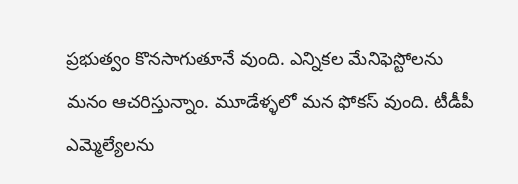ప్రభుత్వం కొనసాగుతూనే వుంది. ఎన్నికల మేనిఫెస్టోలను మనం ఆచరిస్తున్నాం. మూడేళ్ళలో మన ఫోకస్ వుంది. టీడీపీ ఎమ్మెల్యేలను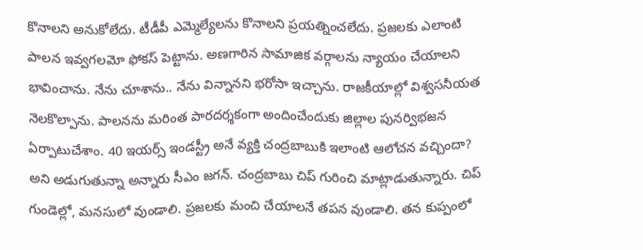కొనాలని అనుకోలేదు. టీడీపీ ఎమ్మెల్యేలను కొనాలని ప్రయత్నించలేదు. ప్రజలకు ఎలాంటి పాలన ఇవ్వగలమో ఫోకస్ పెట్టాను. అణగారిన సామాజిక వర్గాలను న్యాయం చేయాలని భావించాను. నేను చూశాను.. నేను విన్నానని భరోసా ఇచ్చాను. రాజకీయాల్లో విశ్వసనీయత నెలకొల్పాను. పాలనను మరింత పారదర్శకంగా అందించేందుకు జిల్లాల పునర్విభజన ఏర్పాటుచేశాం. 40 ఇయర్స్ ఇండస్ట్రీ అనే వ్యక్తి చంద్రబాబుకి ఇలాంటి ఆలోచన వచ్చిందా? అని అడుగుతున్నా అన్నారు సీఎం జగన్. చంద్రబాబు చిప్ గురించి మాట్లాడుతున్నారు. చిప్ గుండెల్లో, మనసులో వుండాలి. ప్రజలకు మంచి చేయాలనే తపన వుండాలి. తన కుప్పంలో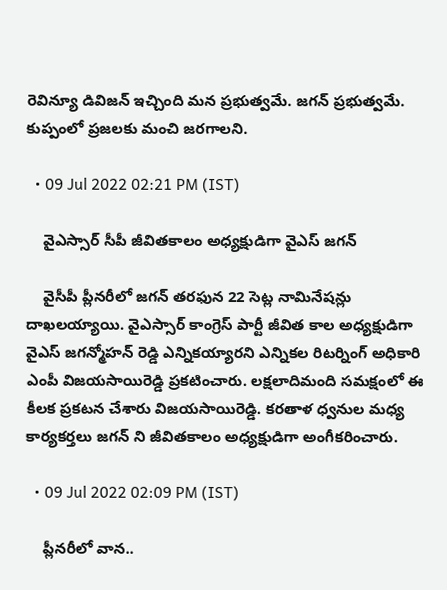రెవిన్యూ డివిజన్ ఇచ్చింది మన ప్రభుత్వమే. జగన్ ప్రభుత్వమే. కుప్పంలో ప్రజలకు మంచి జరగాలని.

  • 09 Jul 2022 02:21 PM (IST)

    వైఎస్సార్ సీపీ జీవితకాలం అధ్యక్షుడిగా వైఎస్ జగన్

    వైసీపీ ప్లీనరీలో జగన్ తరఫున 22 సెట్ల నామినేషన్లు దాఖలయ్యాయి. వైఎస్సార్ కాంగ్రెస్ పార్టీ జీవిత కాల అధ్యక్షుడిగా వైఎస్ జగన్మోహన్ రెడ్డి ఎన్నికయ్యారని ఎన్నికల రిటర్నింగ్ అధికారి ఎంపీ విజయసాయిరెడ్డి ప్రకటించారు. లక్షలాదిమంది సమక్షంలో ఈ కీలక ప్రకటన చేశారు విజయసాయిరెడ్డి. కరతాళ ధ్వనుల మధ్య కార్యకర్తలు జగన్ ని జీవితకాలం అధ్యక్షుడిగా అంగీకరించారు.

  • 09 Jul 2022 02:09 PM (IST)

    ప్లీనరీలో వాన..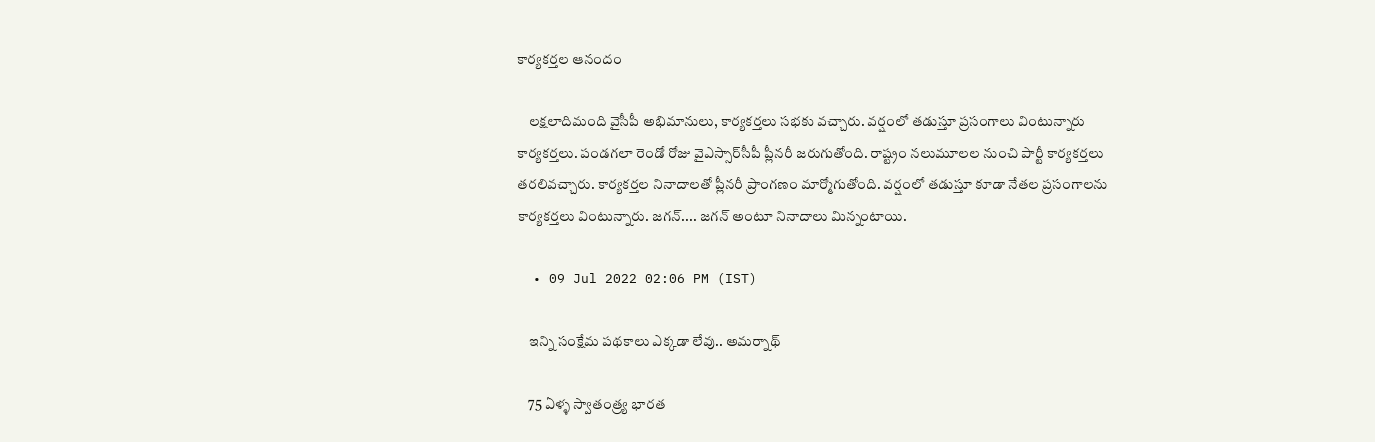కార్యకర్తల ఆనందం

    లక్షలాదిమంది వైసీపీ అభిమానులు, కార్యకర్తలు సభకు వచ్చారు. వర్షంలో తడుస్తూ ప్రసంగాలు వింటున్నారు కార్యకర్తలు. పండగలా రెండో రోజు వైఎస్సార్‌సీపీ ప్లీనరీ జరుగుతోంది. రాష్ట్రం నలుమూలల నుంచి పార్టీ కార్యకర్తలు తరలివచ్చారు. కార్యకర్తల నినాదాలతో ప్లీనరీ ప్రాంగణం మార్మోగుతోంది. వర్షంలో తడుస్తూ కూడా నేతల ప్రసంగాలను కార్యకర్తలు వింటున్నారు. జగన్.... జగన్ అంటూ నినాదాలు మిన్నంటాయి.

  • 09 Jul 2022 02:06 PM (IST)

    ఇన్ని సంక్షేమ పథకాలు ఎక్కడా లేవు.. అమర్నాథ్‌

    75 ఏళ్ళ స్వాతంత్ర్య భారత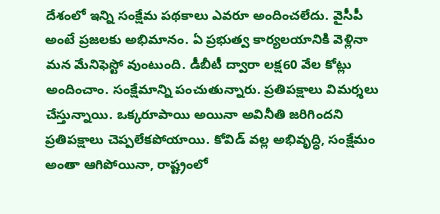దేశంలో ఇన్ని సంక్షేమ పథకాలు ఎవరూ అందించలేదు. వైసీపీ అంటే ప్రజలకు అభిమానం. ఏ ప్రభుత్వ కార్యలయానికి వెళ్లినా మన మేనిఫెస్టో వుంటుంది. డీబీటీ ద్వారా లక్ష60 వేల కోట్లు అందించాం. సంక్షేమాన్ని పంచుతున్నారు. ప్రతిపక్షాలు విమర్శలు చేస్తున్నాయి. ఒక్కరూపాయి అయినా అవినీతి జరిగిందని ప్రతిపక్షాలు చెప్పలేకపోయాయి. కోవిడ్ వల్ల అభివృద్ధి, సంక్షేమం అంతా ఆగిపోయినా, రాష్ట్రంలో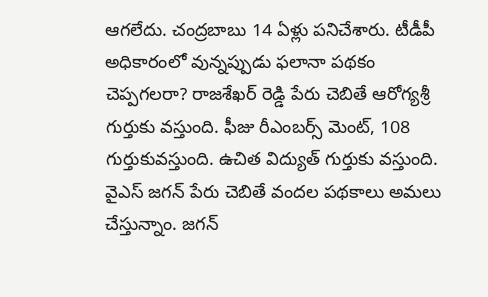ఆగలేదు. చంద్రబాబు 14 ఏళ్లు పనిచేశారు. టీడీపీ అధికారంలో వున్నప్పుడు ఫలానా పథకం చెప్పగలరా? రాజశేఖర్ రెడ్డి పేరు చెబితే ఆరోగ్యశ్రీ గుర్తుకు వస్తుంది. ఫీజు రీఎంబర్స్ మెంట్, 108 గుర్తుకువస్తుంది. ఉచిత విద్యుత్ గుర్తుకు వస్తుంది. వైఎస్ జగన్ పేరు చెబితే వందల పథకాలు అమలు చేస్తున్నాం. జగన్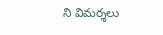ని విమర్శలు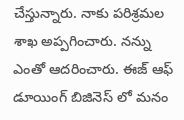చేస్తున్నారు. నాకు పరిశ్రమల శాఖ అప్పగించారు. నన్ను ఎంతో ఆదరించారు. ఈజ్ ఆఫ్ డూయింగ్ బిజినెస్ లో మనం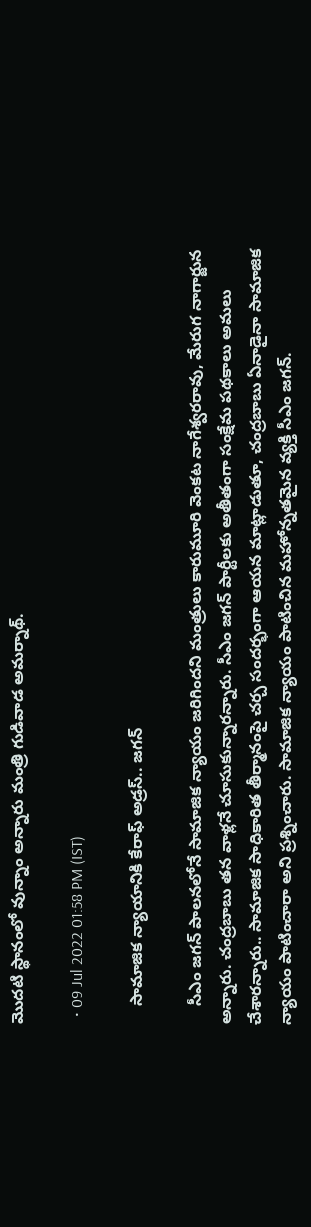మొదటి స్థానంలో వున్నాం అన్నారు మంత్రి గుడివాడ అమర్నాథ్.

  • 09 Jul 2022 01:58 PM (IST)

    సామాజిక న్యాయానికి కేరాఫ్ అడ్రస్.. జగన్

    సీఎం జగన్‌ పాలనలోనే సామాజిక న్యాయం జరిగిందని మంత్రులు కారుమూరి వెంకట నాగేశ్వరరావు, మేరుగ నాగార్జున అన్నారు. చంద్రబాబు తన వాళ్లనే చూసుకున్నారన్నారు. సీఎం జగన్‌ పార్టీలకు అతీతంగా సంక్షేమ పథకాలు అమలు చేశారన్నారు.. సామాజిక సాధికారిత తీర్మానంపై చర్చ సందర్భంగా ఆయన మాట్లాడుతూ, చంద్రబాబు ఏనాడైనా సామాజిక న్యాయం పాటించారా అని ప్రశ్నించారు. సామాజిక న్యాయం పాటించిన మహోన్నతమైన వ్యక్తి సీఎం జగన్‌.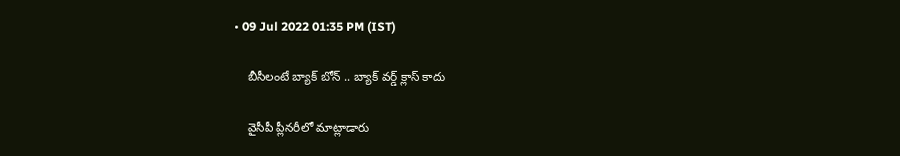• 09 Jul 2022 01:35 PM (IST)

    బీసీలంటే బ్యాక్ బోన్ .. బ్యాక్ వర్డ్ క్లాస్ కాదు

    వైసీపీ ప్లీనరీలో మాట్లాడారు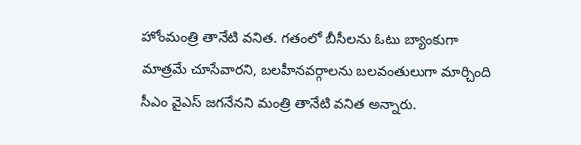హోంమంత్రి తానేటి వనిత. గతంలో బీసీలను ఓటు బ్యాంకుగా మాత్రమే చూసేవారని, బలహీనవర్గాలను బలవంతులుగా మార్చింది సీఎం వైఎస్‌ జగనేనని మంత్రి తానేటి వనిత అన్నారు.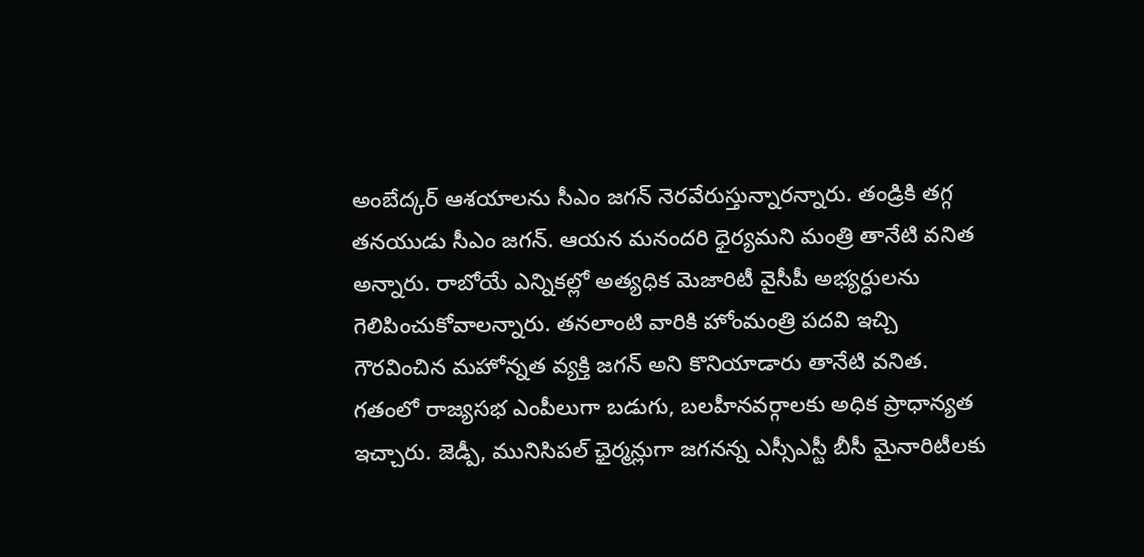అంబేద్కర్‌ ఆశయాలను సీఎం జగన్‌ నెరవేరుస్తున్నారన్నారు. తండ్రికి తగ్గ తనయుడు సీఎం జగన్‌. ఆయన మనందరి ధైర్యమని మంత్రి తానేటి వనిత అన్నారు. రాబోయే ఎన్నికల్లో అత్యధిక మెజారిటీ వైసీపీ అభ్యర్ధులను గెలిపించుకోవాలన్నారు. తనలాంటి వారికి హోంమంత్రి పదవి ఇచ్చి గౌరవించిన మహోన్నత వ్యక్తి జగన్ అని కొనియాడారు తానేటి వనిత. గతంలో రాజ్యసభ ఎంపీలుగా బడుగు, బలహీనవర్గాలకు అధిక ప్రాధాన్యత ఇచ్చారు. జెడ్పీ, మునిసిపల్ ఛైర్మన్లుగా జగనన్న ఎస్సీఎస్టీ బీసీ మైనారిటీలకు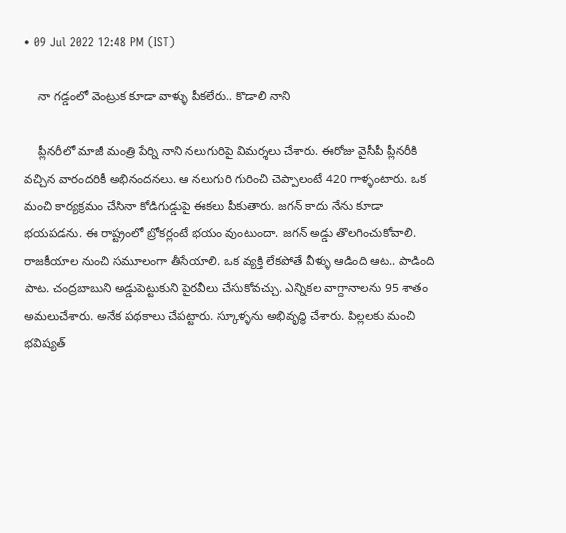• 09 Jul 2022 12:48 PM (IST)

    నా గడ్డంలో వెంట్రుక కూడా వాళ్ళు పీకలేరు.. కొడాలి నాని

    ప్లీనరీలో మాజీ మంత్రి పేర్ని నాని నలుగురిపై విమర్శలు చేశారు. ఈరోజు వైసీపీ ప్లీనరీకి వచ్చిన వారందరికీ అభినందనలు. ఆ నలుగురి గురించి చెప్పాలంటే 420 గాళ్ళంటారు. ఒక మంచి కార్యక్రమం చేసినా కోడిగుడ్డుపై ఈకలు పీకుతారు. జగన్ కాదు నేను కూడా భయపడను. ఈ రాష్ట్రంలో బ్రోకర్లంటే భయం వుంటుందా. జగన్ అడ్డు తొలగించుకోవాలి. రాజకీయాల నుంచి సమూలంగా తీసేయాలి. ఒక వ్యక్తి లేకపోతే వీళ్ళు ఆడింది ఆట.. పాడింది పాట. చంద్రబాబుని అడ్డుపెట్టుకుని పైరవీలు చేసుకోవచ్చు. ఎన్నికల వాగ్దానాలను 95 శాతం అమలుచేశారు. అనేక పథకాలు చేపట్టారు. స్కూళ్ళను అభివృద్ధి చేశారు. పిల్లలకు మంచి భవిష్యత్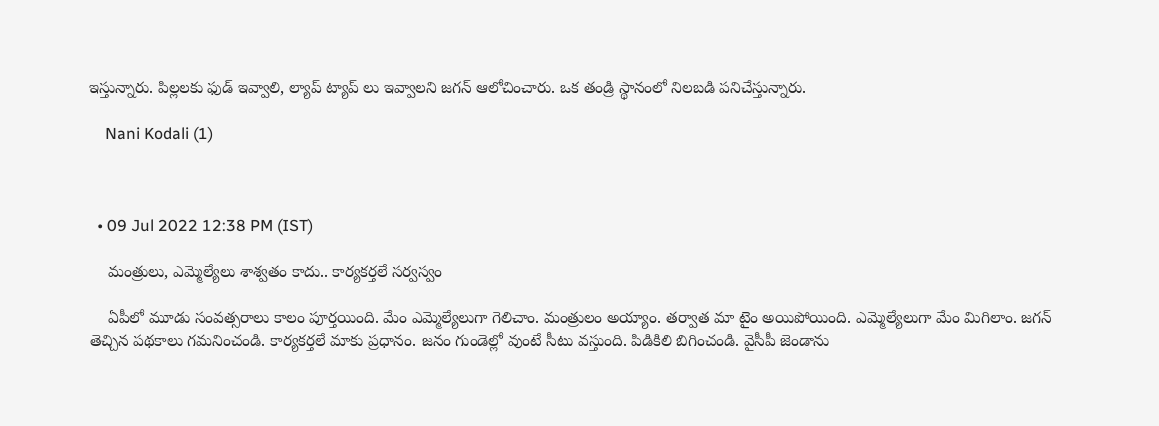ఇస్తున్నారు. పిల్లలకు ఫుడ్ ఇవ్వాలి, ల్యాప్ ట్యాప్ లు ఇవ్వాలని జగన్ ఆలోచించారు. ఒక తండ్రి స్థానంలో నిలబడి పనిచేస్తున్నారు.

    Nani Kodali (1)



  • 09 Jul 2022 12:38 PM (IST)

    మంత్రులు, ఎమ్మెల్యేలు శాశ్వతం కాదు.. కార్యకర్తలే సర్వస్వం

    ఏపీలో మూడు సంవత్సరాలు కాలం పూర్తయింది. మేం ఎమ్మెల్యేలుగా గెలిచాం. మంత్రులం అయ్యాం. తర్వాత మా టైం అయిపోయింది. ఎమ్మెల్యేలుగా మేం మిగిలాం. జగన్ తెచ్చిన పథకాలు గమనించండి. కార్యకర్తలే మాకు ప్రధానం. జనం గుండెల్లో వుంటే సీటు వస్తుంది. పిడికిలి బిగించండి. వైసీపీ జెండాను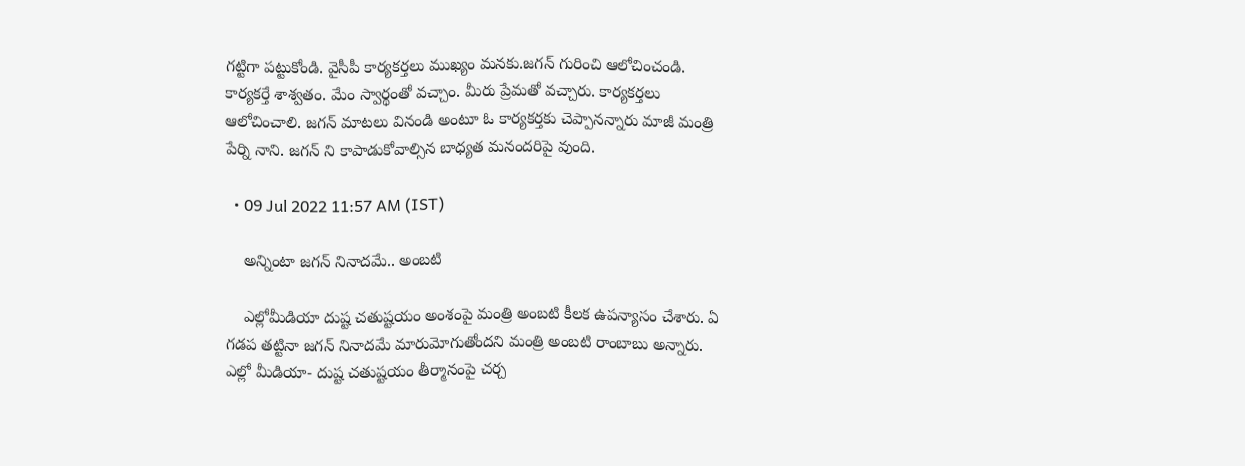గట్టిగా పట్టుకోండి. వైసీపీ కార్యకర్తలు ముఖ్యం మనకు.జగన్ గురించి ఆలోచించండి. కార్యకర్తే శాశ్వతం. మేం స్వార్థంతో వచ్చాం. మీరు ప్రేమతో వచ్చారు. కార్యకర్తలు ఆలోచించాలి. జగన్ మాటలు వినండి అంటూ ఓ కార్యకర్తకు చెప్పానన్నారు మాజీ మంత్రి పేర్ని నాని. జగన్ ని కాపాడుకోవాల్సిన బాధ్యత మనందరిపై వుంది.

  • 09 Jul 2022 11:57 AM (IST)

    అన్నింటా జగన్ నినాదమే.. అంబటి

    ఎల్లోమీడియా దుష్ట చతుష్టయం అంశంపై మంత్రి అంబటి కీలక ఉపన్యాసం చేశారు. ఏ గడప తట్టినా జగన్‌ నినాదమే మారుమోగుతోందని మంత్రి అంబటి రాంబాబు అన్నారు. ఎల్లో మీడియా- దుష్ట చతుష్టయం తీర్మానంపై చర్చ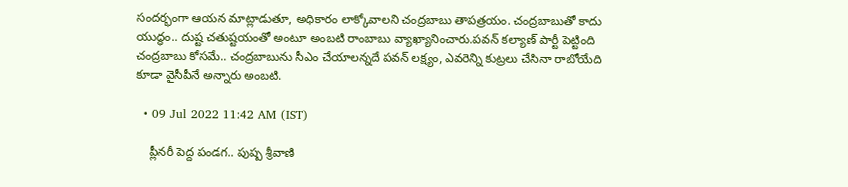సందర్భంగా ఆయన మాట్లాడుతూ, అధికారం లాక్కోవాలని చంద్రబాబు తాపత్రయం. చంద్రబాబుతో కాదు యుద్ధం.. దుష్ట చతుష్టయంతో అంటూ అంబటి రాంబాబు వ్యాఖ్యానించారు.పవన్‌ కల్యాణ్‌ పార్టీ పెట్టింది చంద్రబాబు కోసమే.. చంద్రబాబును సీఎం చేయాలన్నదే పవన్‌ లక్ష్యం, ఎవరెన్ని కుట్రలు చేసినా రాబోయేది కూడా వైసీపీనే అన్నారు అంబటి.

  • 09 Jul 2022 11:42 AM (IST)

    ప్లీనరీ పెద్ద పండగ.. పుష్ప శ్రీవాణి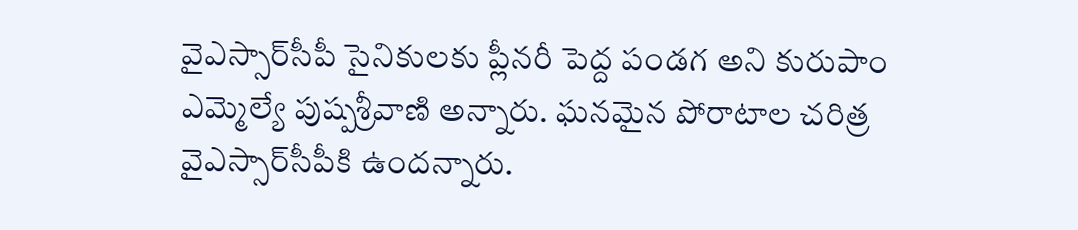వైఎస్సార్‌సీపీ సైనికులకు ప్లీనరీ పెద్ద పండగ అని కురుపాం ఎమ్మెల్యే పుష్పశ్రీవాణి అన్నారు. ఘనమైన పోరాటాల చరిత్ర వైఎస్సార్‌సీపీకి ఉందన్నారు.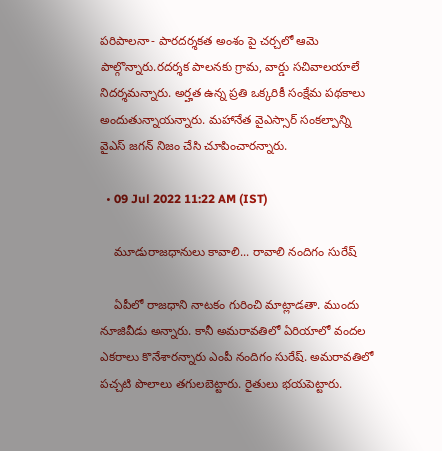పరిపాలనా- పారదర్శకత అంశం పై చర్చలో ఆమె పాల్గొన్నారు.రదర్శక పాలనకు గ్రామ, వార్డు సచివాలయాలే నిదర్శమన్నారు. అర్హత ఉన్న ప్రతి ఒక్కరికీ సంక్షేమ పథకాలు అందుతున్నాయన్నారు. మహానేత వైఎస్సార్‌ సంకల్పాన్ని వైఎస్‌ జగన్‌ నిజం చేసి చూపించారన్నారు.

  • 09 Jul 2022 11:22 AM (IST)

    మూడురాజధానులు కావాలి... రావాలి నందిగం సురేష్

    ఏపీలో రాజధాని నాటకం గురించి మాట్లాడతా. ముందు నూజివీడు అన్నారు. కానీ అమరావతిలో ఏరియాలో వందల ఎకరాలు కొనేశారన్నారు ఎంపీ నందిగం సురేష్. అమరావతిలో పచ్చటి పొలాలు తగులబెట్టారు. రైతులు భయపెట్టారు.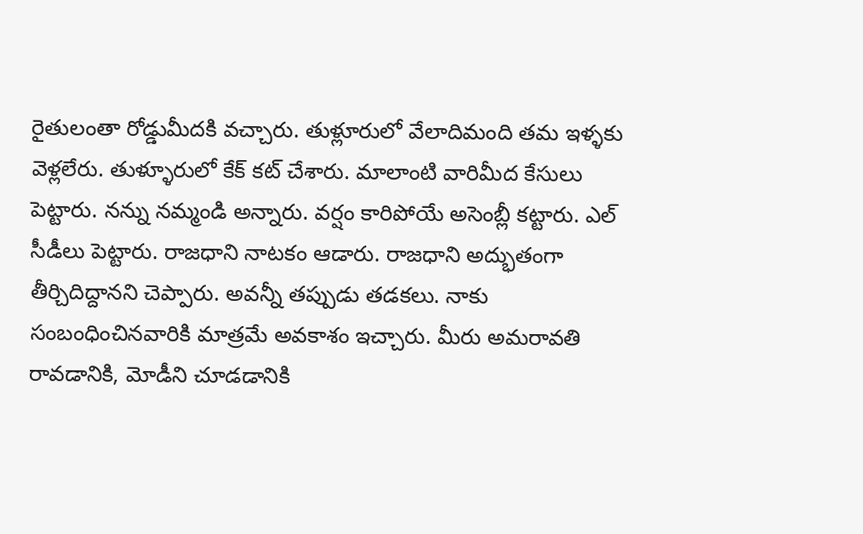రైతులంతా రోడ్డుమీదకి వచ్చారు. తుళ్లూరులో వేలాదిమంది తమ ఇళ్ళకు వెళ్లలేరు. తుళ్ళూరులో కేక్ కట్ చేశారు. మాలాంటి వారిమీద కేసులు పెట్టారు. నన్ను నమ్మండి అన్నారు. వర్షం కారిపోయే అసెంబ్లీ కట్టారు. ఎల్ సీడీలు పెట్టారు. రాజధాని నాటకం ఆడారు. రాజధాని అద్భుతంగా తీర్చిదిద్దానని చెప్పారు. అవన్నీ తప్పుడు తడకలు. నాకు సంబంధించినవారికి మాత్రమే అవకాశం ఇచ్చారు. మీరు అమరావతి రావడానికి, మోడీని చూడడానికి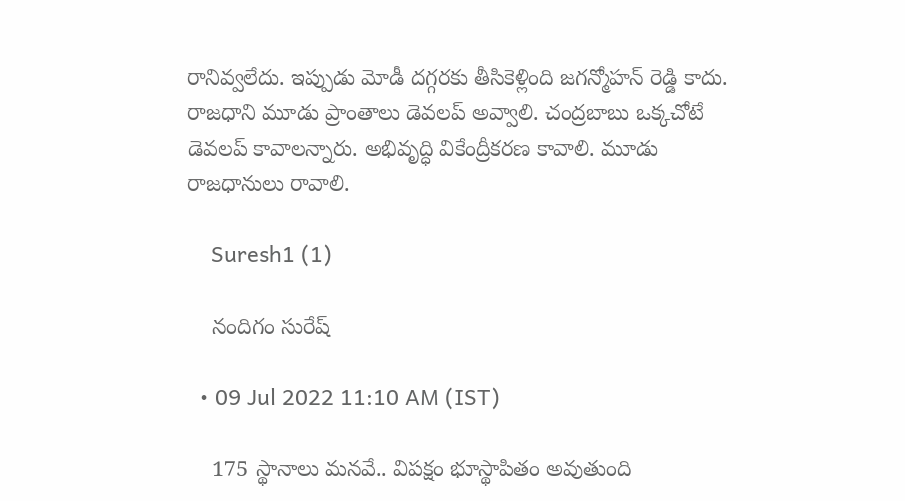రానివ్వలేదు. ఇప్పుడు మోడీ దగ్గరకు తీసికెళ్లింది జగన్మోహన్ రెడ్డి కాదు. రాజధాని మూడు ప్రాంతాలు డెవలప్ అవ్వాలి. చంద్రబాబు ఒక్కచోటే డెవలప్ కావాలన్నారు. అభివృద్ధి వికేంద్రీకరణ కావాలి. మూడు రాజధానులు రావాలి.

    Suresh1 (1)

    నందిగం సురేష్

  • 09 Jul 2022 11:10 AM (IST)

    175 స్థానాలు మనవే.. విపక్షం భూస్థాపితం అవుతుంది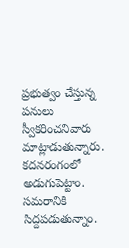ప్రభుత్వం చేస్తున్న పనులు స్వీకరించనివారు మాట్లాడుతున్నారు. కదనరంగంలో అడుగుపెట్టాం. సమరానికి సిద్దపడుతున్నాం.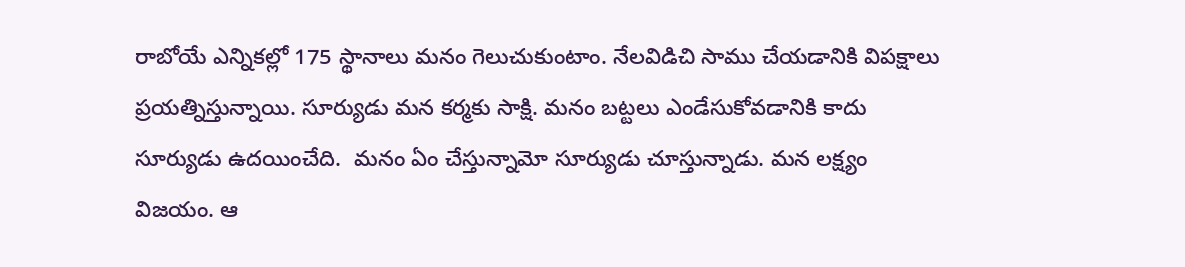రాబోయే ఎన్నికల్లో 175 స్థానాలు మనం గెలుచుకుంటాం. నేలవిడిచి సాము చేయడానికి విపక్షాలు ప్రయత్నిస్తున్నాయి. సూర్యుడు మన కర్మకు సాక్షి. మనం బట్టలు ఎండేసుకోవడానికి కాదు సూర్యుడు ఉదయించేది.  మనం ఏం చేస్తున్నామో సూర్యుడు చూస్తున్నాడు. మన లక్ష్యం విజయం. ఆ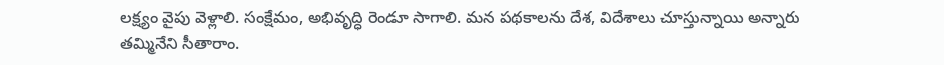లక్ష్యం వైపు వెళ్లాలి. సంక్షేమం, అభివృద్ధి రెండూ సాగాలి. మన పథకాలను దేశ, విదేశాలు చూస్తున్నాయి అన్నారు తమ్మినేని సీతారాం.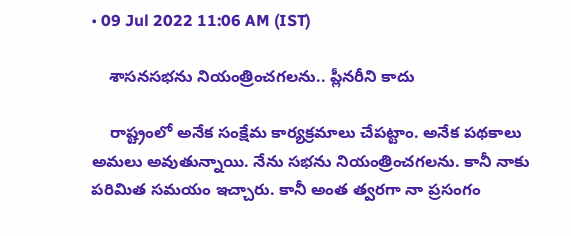• 09 Jul 2022 11:06 AM (IST)

    శాసనసభను నియంత్రించగలను.. ప్లీనరీని కాదు

    రాష్ట్రంలో అనేక సంక్షేమ కార్యక్రమాలు చేపట్టాం. అనేక పథకాలు అమలు అవుతున్నాయి. నేను సభను నియంత్రించగలను. కానీ నాకు పరిమిత సమయం ఇచ్చారు. కానీ అంత త్వరగా నా ప్రసంగం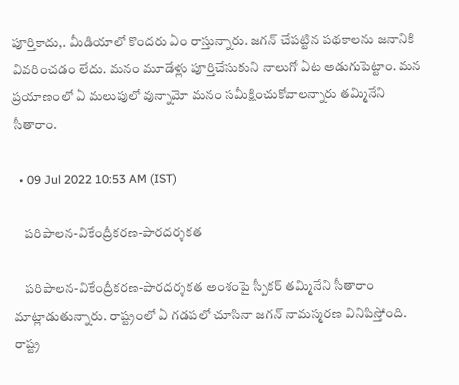పూర్తికాదు,. మీడియాలో కొందరు ఏం రాస్తున్నారు. జగన్ చేపట్టిన పథకాలను జనానికి వివరించడం లేదు. మనం మూడేళ్లు పూర్తిచేసుకుని నాలుగో ఏట అడుగుపెట్టాం. మన ప్రయాణంలో ఏ మలుపులో వున్నామో మనం సమీక్షించుకోవాలన్నారు తమ్మినేని సీతారాం.

  • 09 Jul 2022 10:53 AM (IST)

    పరిపాలన-వికేంద్రీకరణ-పారదర్శకత

    పరిపాలన-వికేంద్రీకరణ-పారదర్శకత అంశంపై స్పీకర్ తమ్మినేని సీతారాం మాట్లాడుతున్నారు. రాష్ట్రంలో ఏ గడపలో చూసినా జగన్ నామస్మరణ వినిపిస్తోంది. రాష్ట్ర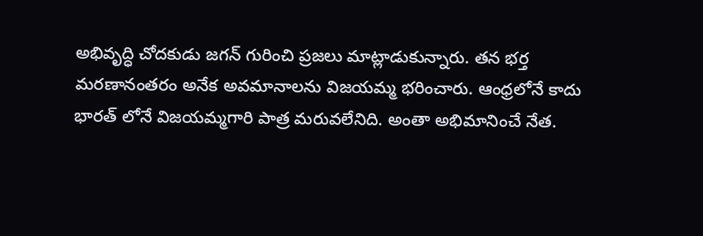అభివృద్ధి చోదకుడు జగన్ గురించి ప్రజలు మాట్లాడుకున్నారు. తన భర్త మరణానంతరం అనేక అవమానాలను విజయమ్మ భరించారు. ఆంధ్రలోనే కాదు భారత్ లోనే విజయమ్మగారి పాత్ర మరువలేనిది. అంతా అభిమానించే నేత.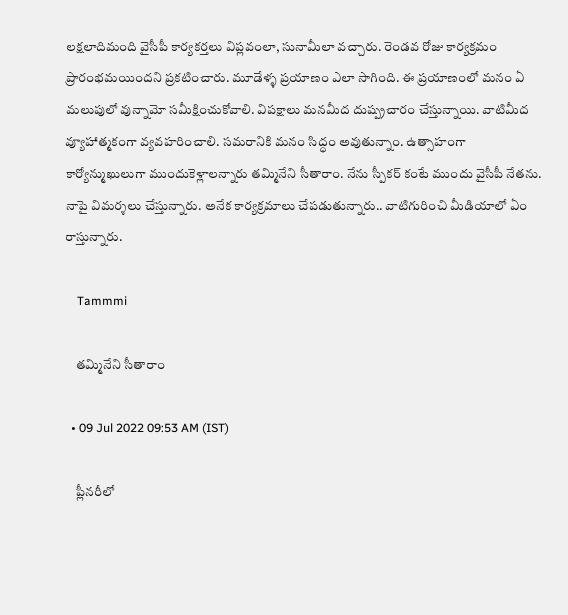లక్షలాదిమంది వైసీపీ కార్యకర్తలు విప్లవంలా, సునామీలా వచ్చారు. రెండవ రోజు కార్యక్రమం ప్రారంభమయిందని ప్రకటించారు. మూడేళ్ళ ప్రయాణం ఎలా సాగింది. ఈ ప్రయాణంలో మనం ఏ మలుపులో వున్నామో సమీక్షించుకోవాలి. విపక్షాలు మనమీద దుష్ప్రచారం చేస్తున్నాయి. వాటిమీద వ్యూహాత్మకంగా వ్యవహరించాలి. సమరానికి మనం సిద్ధం అవుతున్నాం. ఉత్సాహంగా కార్యోన్ముఖులుగా ముందుకెళ్లాలన్నారు తమ్మినేని సీతారాం. నేను స్పీకర్ కంటే ముందు వైసీపీ నేతను. నాపై విమర్శలు చేస్తున్నారు. అనేక కార్యక్రమాలు చేపడుతున్నారు.. వాటిగురించి మీడియాలో ఏం రాస్తున్నారు.

    Tammmi

    తమ్మినేని సీతారాం

  • 09 Jul 2022 09:53 AM (IST)

    ప్లీనరీలో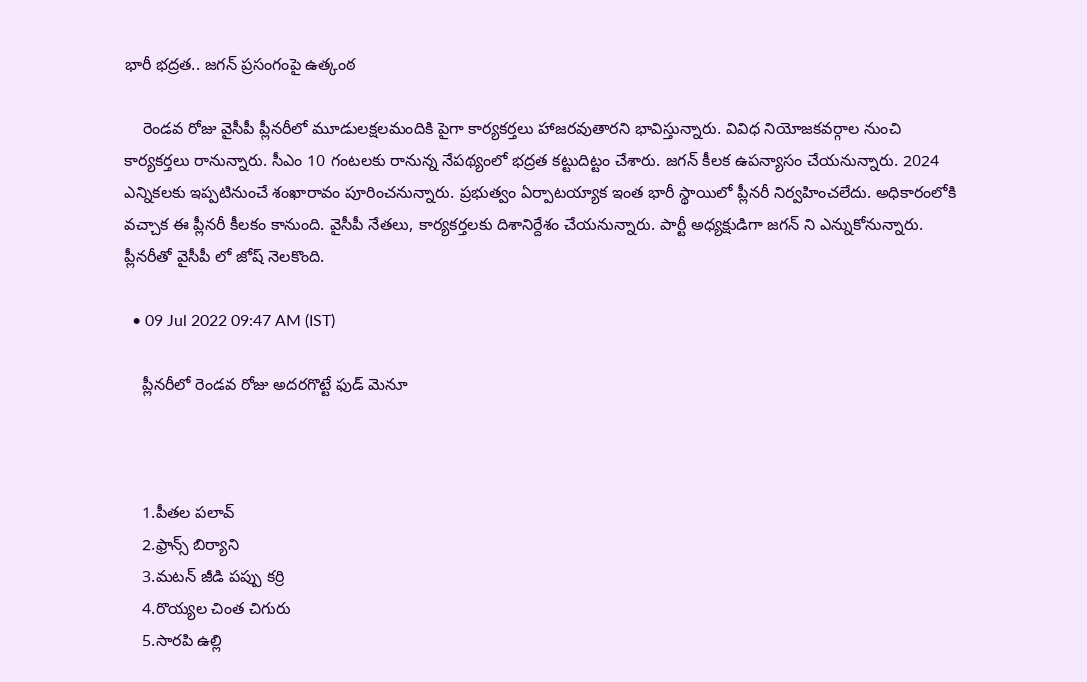భారీ భద్రత.. జగన్ ప్రసంగంపై ఉత్కంఠ

    రెండవ రోజు వైసీపీ ప్లీనరీలో మూడులక్షలమందికి పైగా కార్యకర్తలు హాజరవుతారని భావిస్తున్నారు. వివిధ నియోజకవర్గాల నుంచి కార్యకర్తలు రానున్నారు. సీఎం 10 గంటలకు రానున్న నేపథ్యంలో భద్రత కట్టుదిట్టం చేశారు. జగన్ కీలక ఉపన్యాసం చేయనున్నారు. 2024 ఎన్నికలకు ఇప్పటినుంచే శంఖారావం పూరించనున్నారు. ప్రభుత్వం ఏర్పాటయ్యాక ఇంత భారీ స్థాయిలో ప్లీనరీ నిర్వహించలేదు. అధికారంలోకి వచ్చాక ఈ ప్లీనరీ కీలకం కానుంది. వైసీపీ నేతలు, కార్యకర్తలకు దిశానిర్దేశం చేయనున్నారు. పార్టీ అధ్యక్షుడిగా జగన్ ని ఎన్నుకోనున్నారు.  ప్లీనరీతో వైసీపీ లో జోష్ నెలకొంది.

  • 09 Jul 2022 09:47 AM (IST)

    ప్లీనరీలో రెండవ రోజు అదరగొట్టే ఫుడ్ మెనూ



    1.పీతల పలావ్
    2.ఫ్రాన్స్ బిర్యాని
    3.మటన్ జీడి పప్పు కర్రి
    4.రొయ్యల చింత చిగురు
    5.సారపి ఉల్లి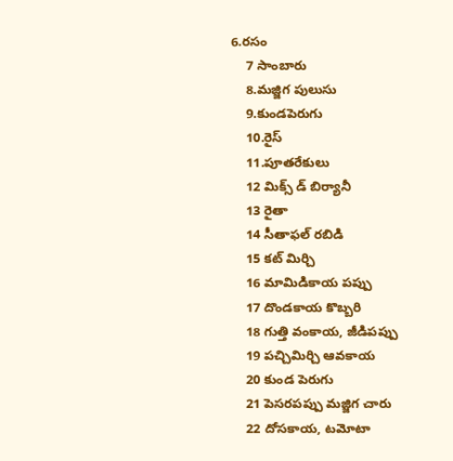6.రసం
    7 సాంబారు
    8.మజ్జిగ పులుసు
    9.కుండపెరుగు
    10.రైస్
    11.పూతరేకులు
    12 మిక్స్ డ్ బిర్యానీ
    13 రైతా
    14 సీతాఫల్ రబిడి
    15 కట్ మిర్చి
    16 మామిడికాయ పప్పు
    17 దొండకాయ కొబ్బరి
    18 గుత్తి వంకాయ, జీడిపప్పు
    19 పచ్చిమిర్చి ఆవకాయ
    20 కుండ పెరుగు
    21 పెసరపప్పు మజ్జిగ చారు
    22 దోసకాయ, టమోటా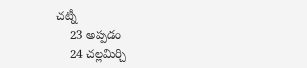చట్నీ
    23 అప్పడం
    24 చల్లమిర్చి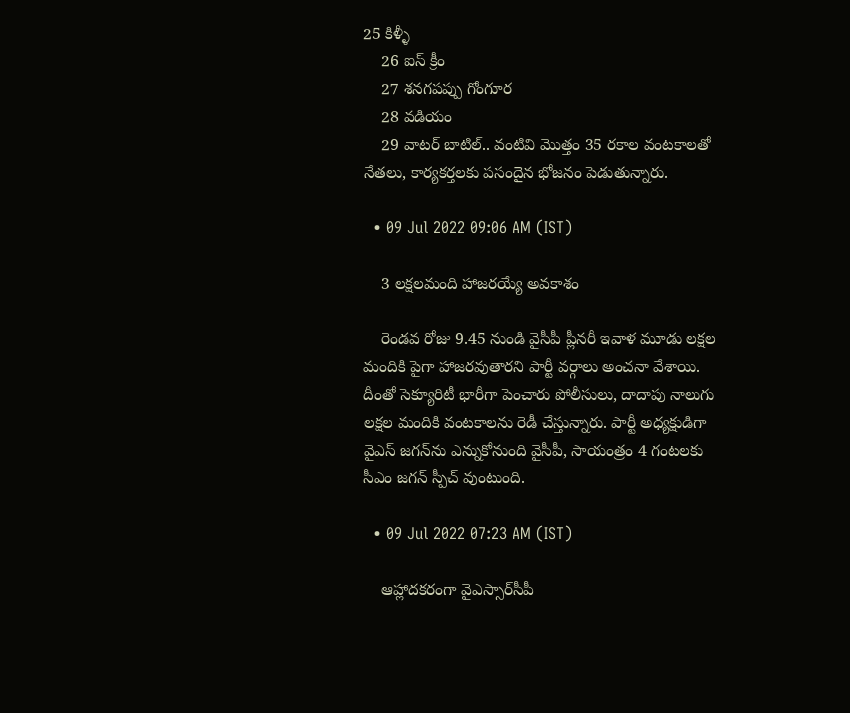25 కిళ్ళీ
    26 ఐస్ క్రీం
    27 శనగపప్పు గోంగూర
    28 వడియం
    29 వాటర్ బాటిల్.. వంటివి మొత్తం 35 రకాల వంటకాలతో నేతలు, కార్యకర్తలకు పసందైన భోజనం పెడుతున్నారు.

  • 09 Jul 2022 09:06 AM (IST)

    3 లక్షలమంది హాజరయ్యే అవకాశం

    రెండవ రోజు 9.45 నుండి వైసీపీ ప్లీనరీ ఇవాళ మూడు లక్షల మందికి పైగా హాజరవుతారని పార్టీ వర్గాలు అంచనా వేశాయి. దీంతో సెక్యూరిటీ భారీగా పెంచారు పోలీసులు, దాదాపు నాలుగు లక్షల మందికి వంటకాలను రెడీ చేస్తున్నారు. పార్టీ అధ్యక్షుడిగా వైఎస్‌ జగన్‌ను ఎన్నుకోనుంది వైసీపీ, సాయంత్రం 4 గంటలకు సీఎం జగన్ స్పీచ్ వుంటుంది.

  • 09 Jul 2022 07:23 AM (IST)

    ఆహ్లాదకరంగా వైఎస్సార్‌సీపీ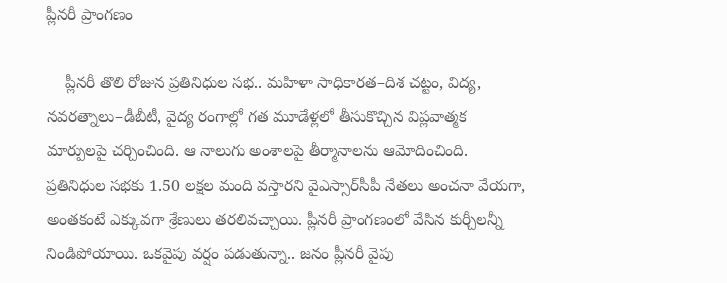ప్లీనరీ ప్రాంగణం

    ప్లీనరీ తొలి రోజున ప్రతినిధుల సభ.. మహిళా సాధికారత–దిశ చట్టం, విద్య, నవరత్నాలు–డీబీటీ, వైద్య రంగాల్లో గత మూడేళ్లలో తీసుకొచ్చిన విప్లవాత్మక మార్పులపై చర్చించింది. ఆ నాలుగు అంశాలపై తీర్మానాలను ఆమోదించింది. ప్రతినిధుల సభకు 1.50 లక్షల మంది వస్తారని వైఎస్సార్‌సీపీ నేతలు అంచనా వేయగా, అంతకంటే ఎక్కువగా శ్రేణులు తరలివచ్చాయి. ప్లీనరీ ప్రాంగణంలో వేసిన కుర్చీలన్నీ నిండిపోయాయి. ఒకవైపు వర్షం పడుతున్నా.. జనం ప్లీనరీ వైపు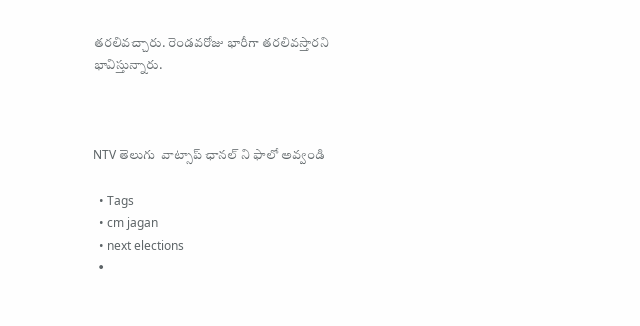తరలివచ్చారు. రెండవరోజు భారీగా తరలివస్తారని భావిస్తున్నారు.



NTV తెలుగు  వాట్సాప్ ఛానల్ ని ఫాలో అవ్వండి

  • Tags
  • cm jagan
  • next elections
  •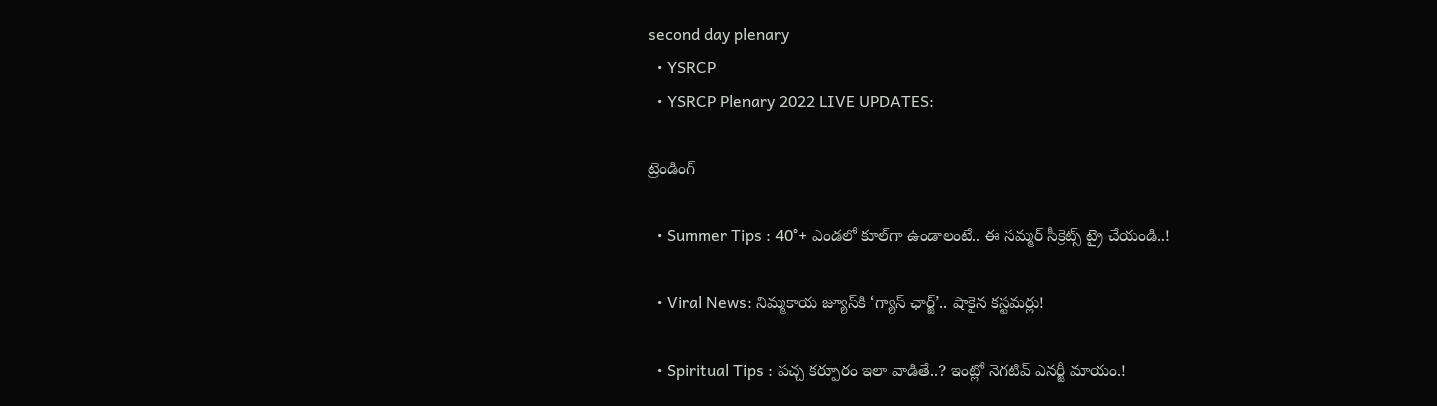second day plenary
  • YSRCP
  • YSRCP Plenary 2022 LIVE UPDATES:

ట్రెండింగ్‌

  • Summer Tips : 40°+ ఎండలో కూల్‌గా ఉండాలంటే.. ఈ సమ్మర్ సీక్రెట్స్ ట్రై చేయండి..!

  • Viral News: నిమ్మకాయ జ్యూస్‌కి ‘గ్యాస్ ఛార్జ్‌’.. షాకైన కస్టమర్లు!

  • Spiritual Tips : పచ్చ కర్పూరం ఇలా వాడితే..? ఇంట్లో నెగటివ్ ఎనర్జీ మాయం.!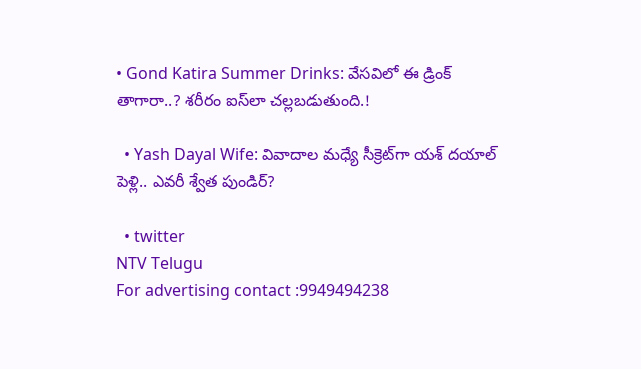• Gond Katira Summer Drinks: వేసవిలో ఈ డ్రింక్ తాగారా..? శరీరం ఐస్‌లా చల్లబడుతుంది.!

  • Yash Dayal Wife: వివాదాల మధ్యే సీక్రెట్‌గా యశ్ దయాల్ పెళ్లి.. ఎవరీ శ్వేత పుండిర్?

  • twitter
NTV Telugu
For advertising contact :9949494238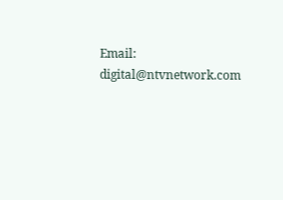Email: digital@ntvnetwork.com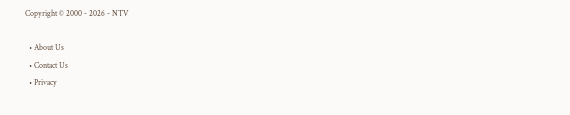Copyright © 2000 - 2026 - NTV

  • About Us
  • Contact Us
  • Privacy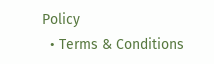Policy
  • Terms & Conditions